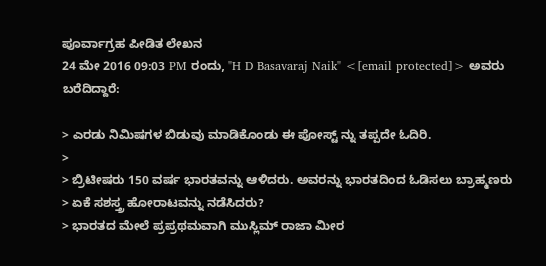ಪೂರ್ವಾಗ್ರಹ ಪೀಡಿತ ಲೇಖನ
24 ಮೇ 2016 09:03 PM ರಂದು, "H D Basavaraj Naik" <[email protected]> ಅವರು
ಬರೆದಿದ್ದಾರೆ:

> ಎರಡು ನಿಮಿಷಗಳ ಬಿಡುವು ಮಾಡಿಕೊಂಡು ಈ ಪೋಸ್ಟ್ ನ್ನು ತಪ್ಪದೇ ಓದಿರಿ.
>
> ಬ್ರಿಟೀಷರು 150 ವರ್ಷ ಭಾರತವನ್ನು ಆಳಿದರು. ಅವರನ್ನು ಭಾರತದಿಂದ ಓಡಿಸಲು ಬ್ರಾಹ್ಮಣರು
> ಏಕೆ ಸಶಸ್ತ್ರ ಹೋರಾಟವನ್ನು ನಡೆಸಿದರು?
> ಭಾರತದ ಮೇಲೆ ಪ್ರಪ್ರಥಮವಾಗಿ ಮುಸ್ಲಿಮ್ ರಾಜಾ ಮೀರ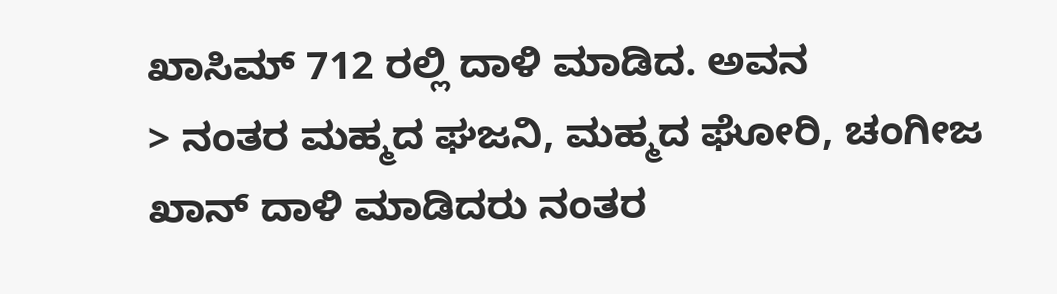ಖಾಸಿಮ್ 712 ರಲ್ಲಿ ದಾಳಿ ಮಾಡಿದ. ಅವನ
> ನಂತರ ಮಹ್ಮದ ಘಜನಿ, ಮಹ್ಮದ ಘೋರಿ, ಚಂಗೀಜ ಖಾನ್ ದಾಳಿ ಮಾಡಿದರು ನಂತರ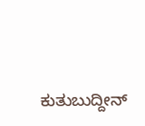ಕುತುಬುದ್ದೀನ್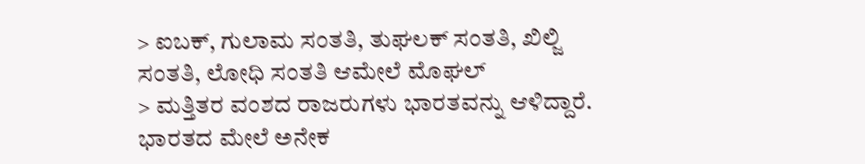> ಐಬಕ್, ಗುಲಾಮ ಸಂತತಿ, ತುಘಲಕ್ ಸಂತತಿ, ಖಿಲ್ಜಿ ಸಂತತಿ, ಲೋಧಿ ಸಂತತಿ ಆಮೇಲೆ ಮೊಘಲ್
> ಮತ್ತಿತರ ವಂಶದ ರಾಜರುಗಳು ಭಾರತವನ್ನು ಆಳಿದ್ದಾರೆ. ಭಾರತದ ಮೇಲೆ ಅನೇಕ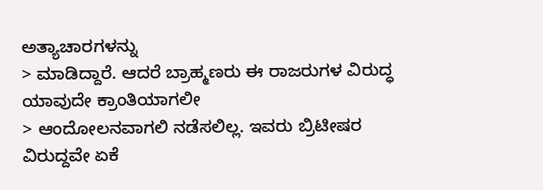ಅತ್ಯಾಚಾರಗಳನ್ನು
> ಮಾಡಿದ್ದಾರೆ. ಆದರೆ ಬ್ರಾಹ್ಮಣರು ಈ ರಾಜರುಗಳ ವಿರುದ್ಧ ಯಾವುದೇ ಕ್ರಾಂತಿಯಾಗಲೀ
> ಆಂದೋಲನವಾಗಲಿ ನಡೆಸಲಿಲ್ಲ. ಇವರು ಬ್ರಿಟೀಷರ ವಿರುದ್ದವೇ ಏಕೆ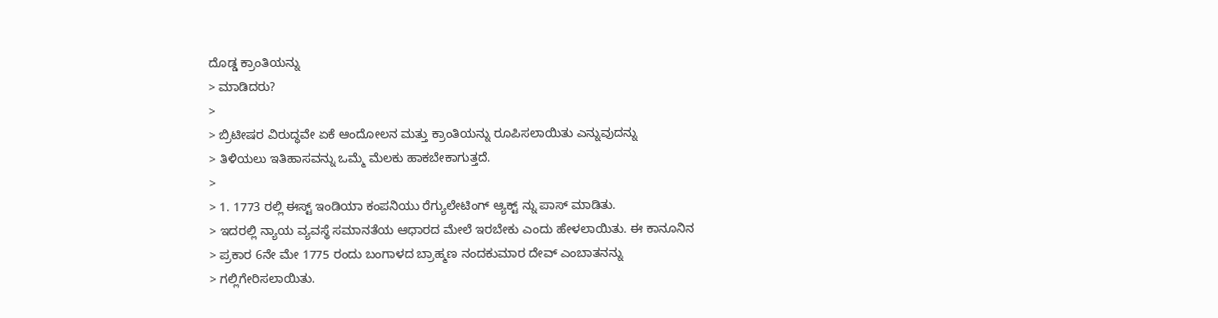ದೊಡ್ಡ ಕ್ರಾಂತಿಯನ್ನು
> ಮಾಡಿದರು?
>
> ಬ್ರಿಟೀಷರ ವಿರುದ್ಧವೇ ಏಕೆ ಆಂದೋಲನ ಮತ್ತು ಕ್ರಾಂತಿಯನ್ನು ರೂಪಿಸಲಾಯಿತು ಎನ್ನುವುದನ್ನು
> ತಿಳಿಯಲು ಇತಿಹಾಸವನ್ನು ಒಮ್ಮೆ ಮೆಲಕು ಹಾಕಬೇಕಾಗುತ್ತದೆ.
>
> 1. 1773 ರಲ್ಲಿ ಈಸ್ಟ್ ಇಂಡಿಯಾ ಕಂಪನಿಯು ರೆಗ್ಯುಲೇಟಿಂಗ್ ಆ್ಯಕ್ಟ್ ನ್ನು ಪಾಸ್ ಮಾಡಿತು.
> ಇದರಲ್ಲಿ ನ್ಯಾಯ ವ್ಯವಸ್ಥೆ ಸಮಾನತೆಯ ಆಧಾರದ ಮೇಲೆ ಇರಬೇಕು ಎಂದು ಹೇಳಲಾಯಿತು. ಈ ಕಾನೂನಿನ
> ಪ್ರಕಾರ 6ನೇ ಮೇ 1775 ರಂದು ಬಂಗಾಳದ ಬ್ರಾಹ್ಮಣ ನಂದಕುಮಾರ ದೇವ್ ಎಂಬಾತನನ್ನು
> ಗಲ್ಲಿಗೇರಿಸಲಾಯಿತು.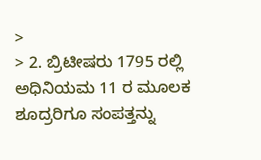>
> 2. ಬ್ರಿಟೀಷರು 1795 ರಲ್ಲಿ ಅಧಿನಿಯಮ 11 ರ ಮೂಲಕ ಶೂದ್ರರಿಗೂ ಸಂಪತ್ತನ್ನು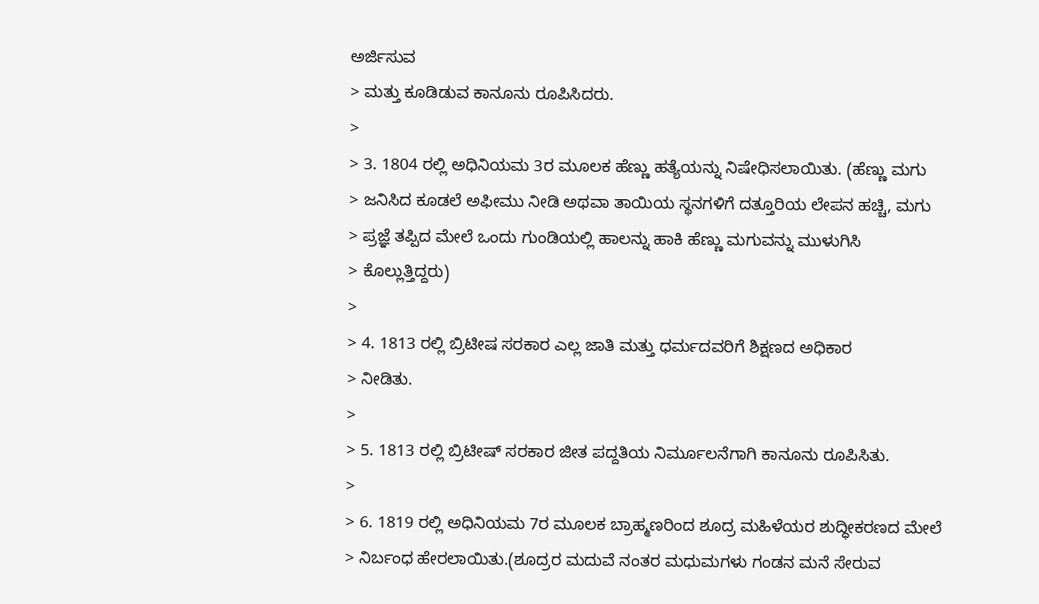ಅರ್ಜಿಸುವ
> ಮತ್ತು ಕೂಡಿಡುವ ಕಾನೂನು ರೂಪಿಸಿದರು.
>
> 3. 1804 ರಲ್ಲಿ ಅಧಿನಿಯಮ 3ರ ಮೂಲಕ ಹೆಣ್ಣು ಹತ್ಯೆಯನ್ನು ನಿಷೇಧಿಸಲಾಯಿತು. (ಹೆಣ್ಣು ಮಗು
> ಜನಿಸಿದ ಕೂಡಲೆ ಅಫೀಮು ನೀಡಿ ಅಥವಾ ತಾಯಿಯ ಸ್ಥನಗಳಿಗೆ ದತ್ತೂರಿಯ ಲೇಪನ ಹಚ್ಚಿ, ಮಗು
> ಪ್ರಜ್ಞೆ ತಪ್ಪಿದ ಮೇಲೆ ಒಂದು ಗುಂಡಿಯಲ್ಲಿ ಹಾಲನ್ನು ಹಾಕಿ ಹೆಣ್ಣು ಮಗುವನ್ನು ಮುಳುಗಿಸಿ
> ಕೊಲ್ಲುತ್ತಿದ್ದರು)
>
> 4. 1813 ರಲ್ಲಿ ಬ್ರಿಟೀಷ ಸರಕಾರ ಎಲ್ಲ ಜಾತಿ ಮತ್ತು ಧರ್ಮದವರಿಗೆ ಶಿಕ್ಷಣದ ‍ಅಧಿಕಾರ
> ನೀಡಿತು.
>
> 5. 1813 ರಲ್ಲಿ ಬ್ರಿಟೀಷ್ ಸರಕಾರ ಜೀತ ಪದ್ದತಿಯ ನಿರ್ಮೂಲನೆಗಾಗಿ ಕಾನೂನು ರೂಪಿಸಿತು.
>
> 6. 1819 ರಲ್ಲಿ ಅಧಿನಿಯಮ 7ರ ಮೂಲಕ ಬ್ರಾಹ್ಮಣರಿಂದ ಶೂದ್ರ ಮಹಿಳೆಯರ ಶುದ್ಧೀಕರಣದ ಮೇಲೆ
> ನಿರ್ಬಂಧ ಹೇರಲಾಯಿತು.(ಶೂದ್ರರ ಮದುವೆ ನಂತರ ಮಧುಮಗಳು ಗಂಡನ ಮನೆ ಸೇರುವ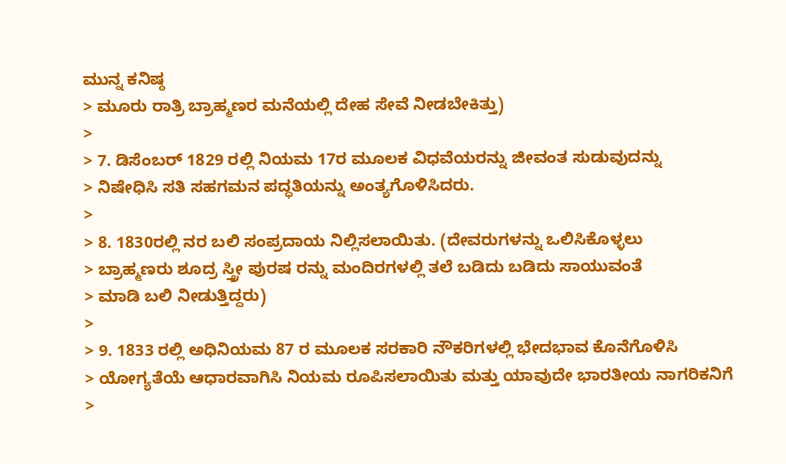ಮುನ್ನ ಕನಿಷ್ಠ
> ಮೂರು ರಾತ್ರಿ ಬ್ರಾಹ್ಮಣರ ಮನೆಯಲ್ಲಿ ದೇಹ ಸೇವೆ ನೀಡಬೇಕಿತ್ತು)
>
> 7. ಡಿಸೆಂಬರ್‍ 1829 ರಲ್ಲಿ ನಿಯಮ 17ರ ಮೂಲಕ ವಿಧವೆಯರನ್ನು ಜೀವಂತ ಸುಡುವುದನ್ನು
> ನಿಷೇಧಿಸಿ ಸತಿ ಸಹಗಮನ ಪದ್ಧತಿಯನ್ನು ಅಂತ್ಯಗೊಳಿಸಿದರು.
>
> 8. 1830ರಲ್ಲಿ ನರ ಬಲಿ ಸಂಪ್ರದಾಯ ನಿಲ್ಲಿಸಲಾಯಿತು. (ದೇವರುಗಳನ್ನು ಒಲಿಸಿಕೊಳ್ಳಲು
> ಬ್ರಾಹ್ಮಣರು ಶೂದ್ರ ಸ್ತ್ರೀ ಪುರಷ ರನ್ನು ಮಂದಿರಗಳಲ್ಲಿ ತಲೆ ಬಡಿದು ಬಡಿದು ಸಾಯುವಂತೆ
> ಮಾಡಿ ಬಲಿ ನೀಡುತ್ತಿದ್ದರು)
>
> 9. 1833 ರಲ್ಲಿ ಅಧಿನಿಯಮ 87 ರ ಮೂಲಕ ಸರಕಾರಿ ನೌಕರಿಗಳಲ್ಲಿ ಭೇದಭಾವ ಕೊನೆಗೊಳಿಸಿ
> ಯೋಗ್ಯತೆಯೆ ಆಧಾರವಾಗಿಸಿ ನಿಯಮ ರೂಪಿಸಲಾಯಿತು ಮತ್ತು ಯಾವುದೇ ಭಾರತೀಯ ನಾಗರಿಕನಿಗೆ
>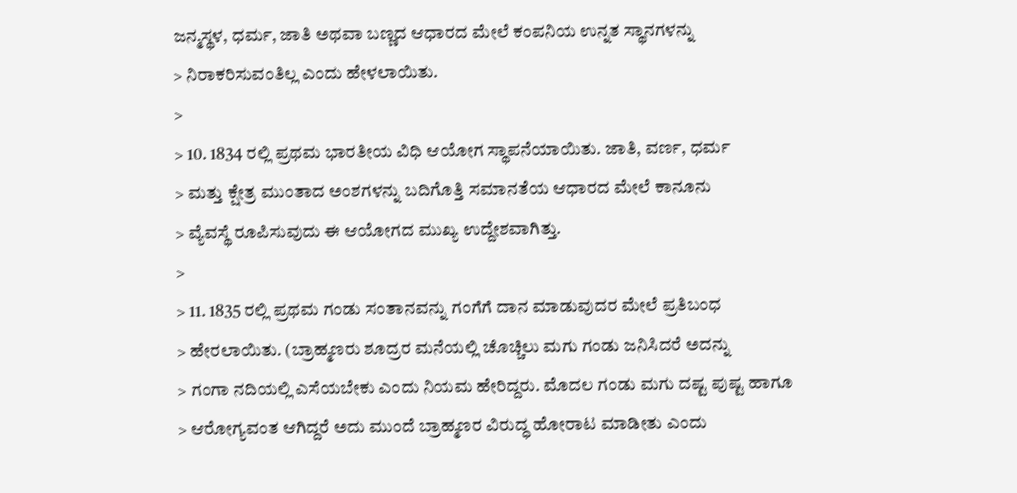ಜನ್ಮಸ್ಥಳ, ಧರ್ಮ, ಜಾತಿ ಅಥವಾ ಬಣ್ಣದ ಆಧಾರದ ಮೇಲೆ ಕಂಪನಿಯ ಉನ್ನತ ಸ್ಥಾನಗಳನ್ನು
> ನಿರಾಕರಿಸುವಂತಿಲ್ಲ ಎಂದು ಹೇಳಲಾಯಿತು.
>
> 10. 1834 ರಲ್ಲಿ ಪ್ರಥಮ ಭಾರತೀಯ ವಿಧಿ ಆಯೋಗ ಸ್ಥಾಪನೆಯಾಯಿತು. ಜಾತಿ, ವರ್ಣ, ಧರ್ಮ
> ಮತ್ತು ಕ್ಷೇತ್ರ ಮುಂತಾದ ಅಂಶಗಳನ್ನು ಬದಿಗೊತ್ತಿ ಸಮಾನತೆಯ ಆಧಾರದ ಮೇಲೆ ಕಾನೂನು
> ವ್ಯೆವಸ್ಥೆ ರೂಪಿಸುವುದು ಈ ಆಯೋಗದ ಮುಖ್ಯ ಉದ್ದೇಶವಾಗಿತ್ತು.
>
> 11. 1835 ರಲ್ಲಿ ಪ್ರಥಮ ಗಂಡು ಸಂತಾನವನ್ನು ಗಂಗೆಗೆ ದಾನ ಮಾಡುವುದರ ಮೇಲೆ ಪ್ರತಿಬಂಧ
> ಹೇರಲಾಯಿತು. (ಬ್ರಾಹ್ಮಣರು ಶೂದ್ರರ ಮನೆಯಲ್ಲಿ ಚೊಚ್ಚಿಲು ಮಗು ಗಂಡು ಜನಿಸಿದರೆ ಅದನ್ನು
> ಗಂಗಾ ನದಿಯಲ್ಲಿ ಎಸೆಯಬೇಕು ಎಂದು ನಿಯಮ ಹೇರಿದ್ದರು. ಮೊದಲ ಗಂಡು ಮಗು ದಷ್ಟ ಪುಷ್ಟ ಹಾಗೂ
> ಆರೋಗ್ಯವಂತ ಆಗಿದ್ದರೆ ಅದು ಮುಂದೆ ಬ್ರಾಹ್ಮಣರ ವಿರುದ್ಧ ಹೋರಾಟ ಮಾಡೀತು ಎಂದು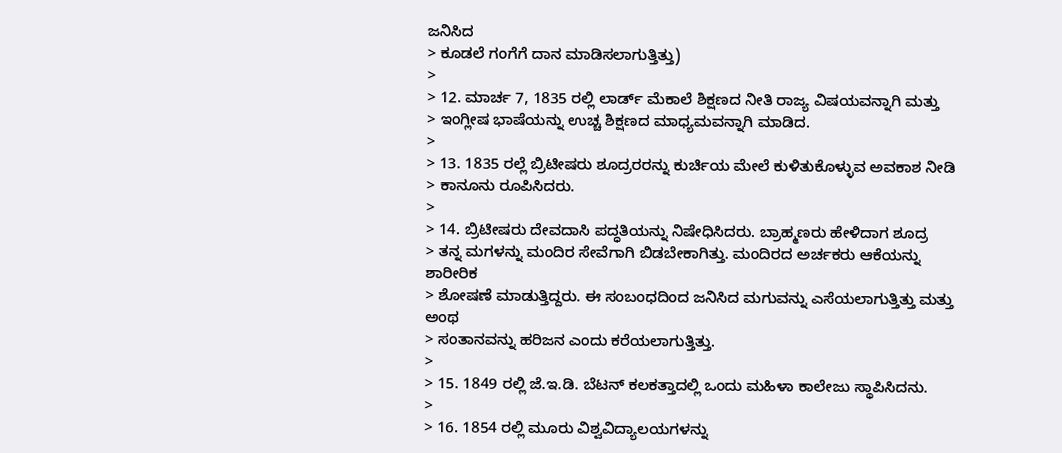ಜನಿಸಿದ
> ಕೂಡಲೆ ಗಂಗೆಗೆ ದಾನ ಮಾಡಿಸಲಾಗುತ್ತಿತ್ತು)
>
> 12. ಮಾರ್ಚ 7, 1835 ರಲ್ಲಿ ಲಾರ್ಡ್ ಮೆಕಾಲೆ ಶಿಕ್ಷಣದ ನೀತಿ ರಾಜ್ಯ ವಿಷಯವನ್ನಾಗಿ ಮತ್ತು
> ಇಂಗ್ಲೀಷ ಭಾಷೆಯನ್ನು ಉಚ್ಚ ಶಿಕ್ಷಣದ ಮಾಧ್ಯಮವನ್ನಾಗಿ ಮಾಡಿದ.
>
> 13. 1835 ರಲ್ಲೆ ಬ್ರಿಟೀಷರು ಶೂದ್ರರರನ್ನು ಕುರ್ಚಿಯ ಮೇಲೆ ಕುಳಿತುಕೊಳ್ಳುವ ಅವಕಾಶ ನೀಡಿ
> ಕಾನೂನು ರೂಪಿಸಿದರು.
>
> 14. ಬ್ರಿಟೀಷರು ದೇವದಾಸಿ ಪದ್ಧತಿಯನ್ನು ನಿಷೇಧಿಸಿದರು. ಬ್ರಾಹ್ಮಣರು ಹೇಳಿದಾಗ ಶೂದ್ರ
> ತನ್ನ ಮಗಳನ್ನು ಮಂದಿರ ಸೇವೆಗಾಗಿ ಬಿಡಬೇಕಾಗಿತ್ತು. ಮಂದಿರದ ಅರ್ಚಕರು ಆಕೆಯನ್ನು ಶಾರೀರಿಕ
> ಶೋಷಣೆ ಮಾಡುತ್ತಿದ್ದರು. ಈ ಸಂಬಂಧದಿಂದ ಜನಿಸಿದ ಮಗುವನ್ನು ಎಸೆಯಲಾಗುತ್ತಿತ್ತು ಮತ್ತು ಅಂಥ
> ಸಂತಾನವನ್ನು ಹರಿಜನ ಎಂದು ಕರೆಯಲಾಗುತ್ತಿತ್ತು.
>
> 15. 1849 ರಲ್ಲಿ ಜೆ.ಇ.ಡಿ. ಬೆಟನ್ ಕಲಕತ್ತಾದಲ್ಲಿ ಒಂದು ಮಹಿಳಾ ಕಾಲೇಜು ಸ್ಥಾಪಿಸಿದನು.
>
> 16. 1854 ರಲ್ಲಿ ಮೂರು ವಿಶ್ವವಿದ್ಯಾಲಯಗಳನ್ನು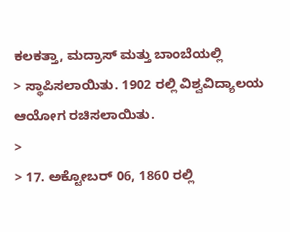ಕಲಕತ್ತಾ, ಮದ್ರಾಸ್ ಮತ್ತು ಬಾಂಬೆಯಲ್ಲಿ
> ಸ್ಥಾಪಿಸಲಾಯಿತು. 1902 ರಲ್ಲಿ ವಿಶ್ವವಿದ್ಯಾಲಯ ಆಯೋಗ ರಚಿಸಲಾಯಿತು.
>
> 17. ಅಕ್ಟೋಬರ್ 06, 1860 ರಲ್ಲಿ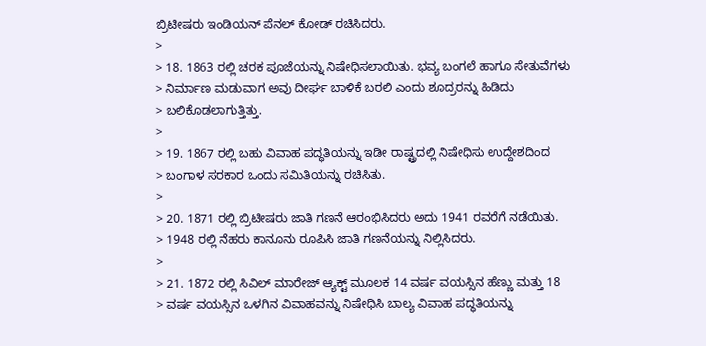ಬ್ರಿಟೀಷರು ಇಂಡಿಯನ್ ಪೆನಲ್ ಕೋಡ್ ರಚಿಸಿದರು.
>
> 18. 1863 ರಲ್ಲಿ ಚರಕ ಪೂಜೆಯನ್ನು ನಿಷೇಧಿಸಲಾಯಿತು. ಭವ್ಯ ಬಂಗಲೆ ಹಾಗೂ ಸೇತುವೆಗಳು
> ನಿರ್ಮಾಣ ಮ‍ಡುವಾಗ ಅವು ದೀರ್ಘ ಬಾಳಿಕೆ ಬರಲಿ ಎಂದು ಶೂದ್ರರನ್ನು ಹಿಡಿದು
> ಬಲಿಕೊಡಲಾಗುತ್ತಿತ್ತು.
>
> 19. 1867 ರಲ್ಲಿ ಬಹು ವಿವಾಹ ಪದ್ಧತಿಯನ್ನು ಇಡೀ ರಾಷ್ಟ್ರದಲ್ಲಿ ನಿಷೇಧಿಸು ಉದ್ದೇಶದಿಂದ
> ಬಂಗಾಳ ಸರಕಾರ ಒಂದು ಸಮಿತಿಯನ್ನು ರಚಿಸಿತು.
>
> 20. 1871 ರಲ್ಲಿ ಬ್ರಿಟೀಷರು ಜಾತಿ ಗಣನೆ ಆರಂಭಿಸಿದರು ಅದು 1941 ರವರೆಗೆ ನಡೆಯಿತು.
> 1948 ರಲ್ಲಿ ನೆಹರು ಕಾನೂನು ರೂಪಿಸಿ ಜಾತಿ ಗಣನೆಯನ್ನು ನಿಲ್ಲಿಸಿದರು.
>
> 21. 1872 ರಲ್ಲಿ ಸಿವಿಲ್ ಮಾರೇಜ್ ಆ್ಯಕ್ಟ್ ಮೂಲಕ 14 ವರ್ಷ ವಯಸ್ಸಿನ ಹೆಣ್ಣು ಮತ್ತು 18
> ವರ್ಷ ವಯಸ್ಸಿನ ಒಳಗಿನ ವಿವಾಹವನ್ನು ನಿಷೇಧಿಸಿ ಬಾಲ್ಯ ವಿವಾಹ ಪದ್ಧತಿಯನ್ನು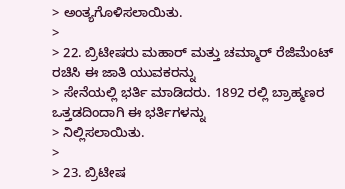> ಅಂತ್ಯಗೊಳಿಸಲಾಯಿತು.
>
> 22. ಬ್ರಿಟೀಷರು ಮಹಾರ್ ಮತ್ತು ಚಮ್ಮಾರ್ ರೆಜಿಮೆಂಟ್ ರಚಿಸಿ ಈ ಜಾತಿ ಯುವಕರನ್ನು
> ಸೇನೆಯಲ್ಲಿ ಭರ್ತಿ ಮಾಡಿದರು. 1892 ರಲ್ಲಿ ಬ್ರಾಹ್ಮಣರ ಒತ್ತಡದಿಂದಾಗಿ ಈ ಭರ್ತಿಗಳನ್ನು
> ನಿಲ್ಲಿಸಲಾಯಿತು.
>
> 23. ಬ್ರಿಟೀಷ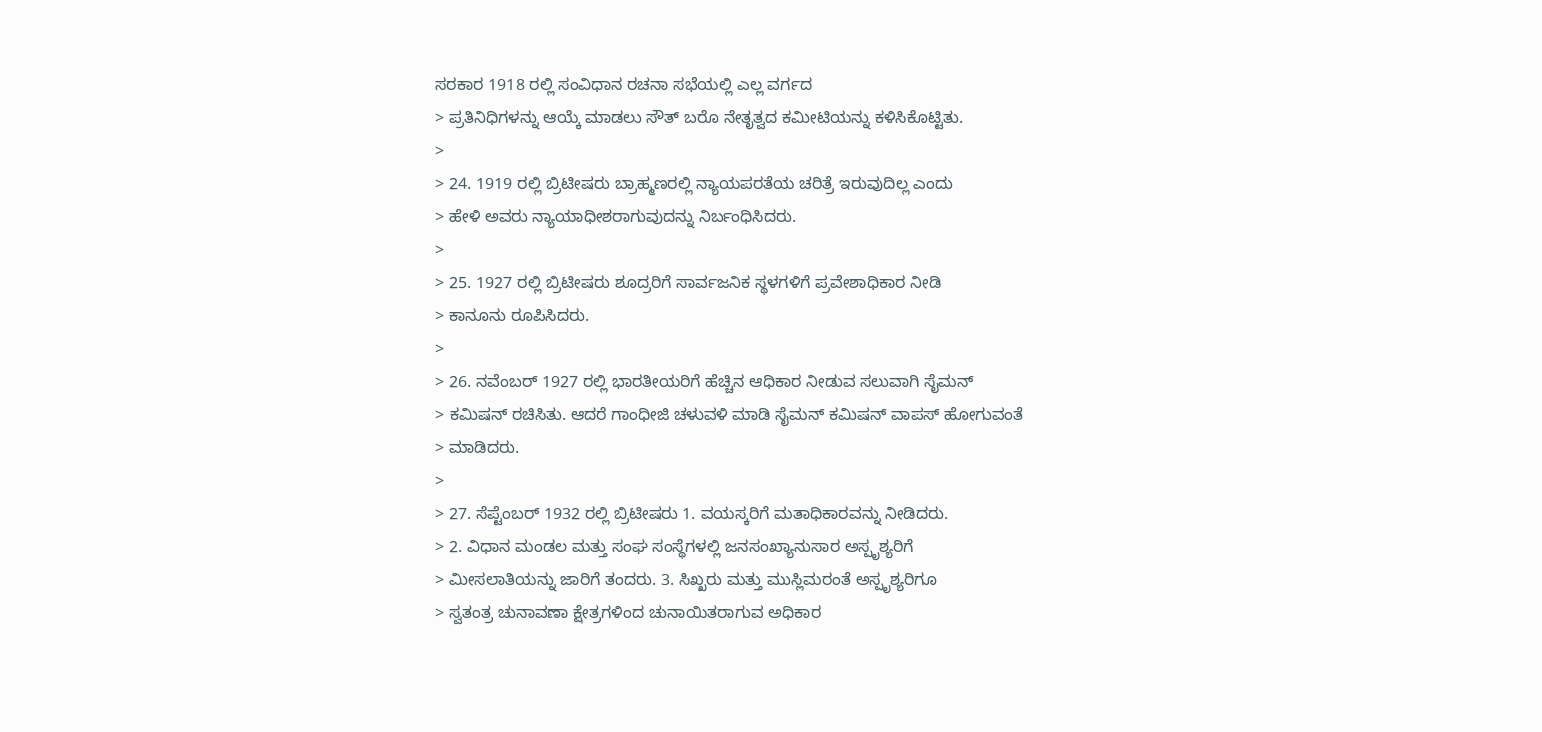ಸರಕಾರ 1918 ರಲ್ಲಿ ಸಂವಿಧಾನ ರಚನಾ ಸಭೆಯಲ್ಲಿ ಎಲ್ಲ ವರ್ಗದ
> ಪ್ರತಿನಿಧಿಗಳನ್ನು ಆಯ್ಕೆ ಮಾಡಲು ಸೌತ್ ಬರೊ ನೇತೃತ್ವದ ಕಮೀಟಿಯನ್ನು ಕಳಿಸಿಕೊಟ್ಟಿತು.
>
> 24. 1919 ರಲ್ಲಿ ಬ್ರಿಟೀಷರು ಬ್ರಾಹ್ಮಣರಲ್ಲಿ ನ್ಯಾಯಪರತೆಯ ಚರಿತ್ರೆ ಇರುವುದಿಲ್ಲ ಎಂದು
> ಹೇಳಿ ಅವರು ನ್ಯಾಯಾಧೀಶರಾಗುವುದನ್ನು ನಿರ್ಬಂಧಿಸಿದರು.
>
> 25. 1927 ರಲ್ಲಿ ಬ್ರಿಟೀಷರು ಶೂದ್ರರಿಗೆ ಸಾರ್ವಜನಿಕ ಸ್ಥಳಗಳಿಗೆ ಪ್ರವೇಶಾಧಿಕಾರ ನೀಡಿ
> ಕಾನೂನು ರೂಪಿಸಿದರು.
>
> 26. ನವೆಂಬರ್‍ 1927 ರಲ್ಲಿ ಭಾರತೀಯರಿಗೆ ಹೆಚ್ಚಿನ ಆಧಿಕಾರ ನೀಡುವ ಸಲುವಾಗಿ ಸೈಮನ್
> ಕಮಿಷನ್ ರಚಿಸಿತು. ಆದರೆ ಗಾಂಧೀಜಿ ಚಳುವಳಿ ಮಾಡಿ ಸೈಮನ್ ಕಮಿಷನ್ ವಾಪಸ್ ಹೋಗುವಂತೆ
> ಮಾಡಿದರು.
>
> 27. ಸೆಪ್ಟೆಂಬರ್‍ 1932 ರಲ್ಲಿ ಬ್ರಿಟೀಷರು 1. ವಯಸ್ಕರಿಗೆ ಮತಾಧಿಕಾರವನ್ನು ನೀಡಿದರು.
> 2. ವಿಧಾನ ಮಂಡಲ ಮತ್ತು ಸಂಘ ಸಂಸ್ಥೆಗಳಲ್ಲಿ ಜನಸಂಖ್ಯಾನುಸಾರ ಅಸ್ಪೃಶ್ಯರಿಗೆ
> ಮೀಸಲಾತಿಯನ್ನು ಜಾರಿಗೆ ತಂದರು. 3. ಸಿಖ್ಖರು ಮತ್ತು ಮುಸ್ಲಿಮರಂತೆ ಅಸ್ಪೃಶ್ಯರಿಗೂ
> ಸ್ವತಂತ್ರ ಚುನಾವಣಾ ಕ್ಷೇತ್ರಗಳಿಂದ ಚುನಾಯಿತರಾಗುವ ಅಧಿಕಾರ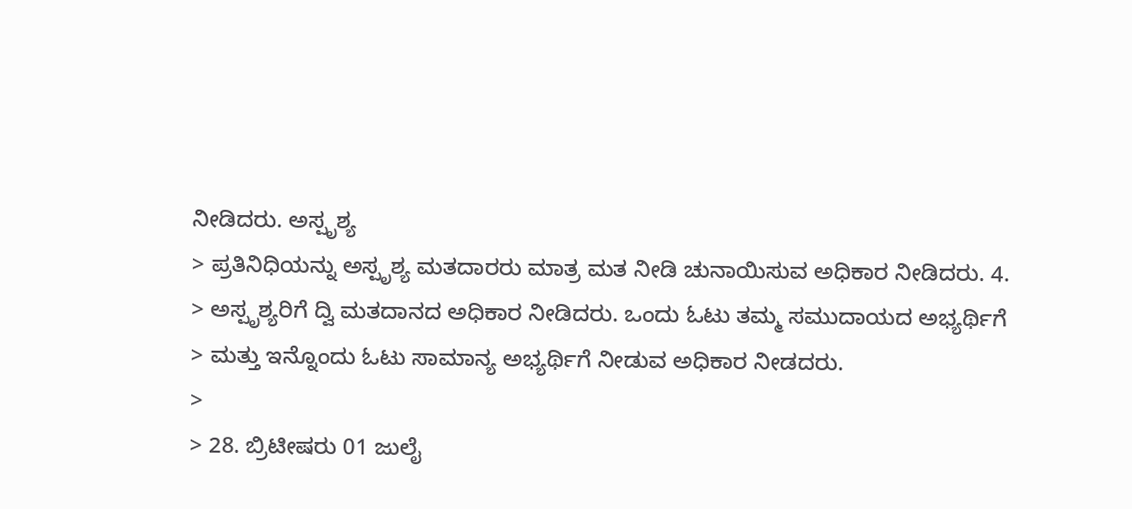ನೀಡಿದರು. ಅಸ್ಪೃಶ್ಯ
> ಪ್ರತಿನಿಧಿಯನ್ನು ಅಸ್ಪೃಶ್ಯ ಮತದಾರರು ಮಾತ್ರ ಮತ ನೀಡಿ ಚುನಾಯಿಸುವ ಅಧಿಕಾರ ನೀಡಿದರು. 4.
> ಅಸ್ಪೃಶ್ಯರಿಗೆ ದ್ವಿ ಮತದಾನದ ಅಧಿಕಾರ ನೀಡಿದರು. ಒಂದು ಓಟು ತಮ್ಮ ಸಮುದಾಯದ ಅಭ್ಯರ್ಥಿಗೆ
> ಮತ್ತು ಇನ್ನೊಂದು ಓಟು ಸಾಮಾನ್ಯ ಅಭ್ಯರ್ಥಿಗೆ ನೀಡುವ ಅಧಿಕಾರ ನೀಡದರು.
>
> 28. ಬ್ರಿಟೀಷರು 01 ಜುಲೈ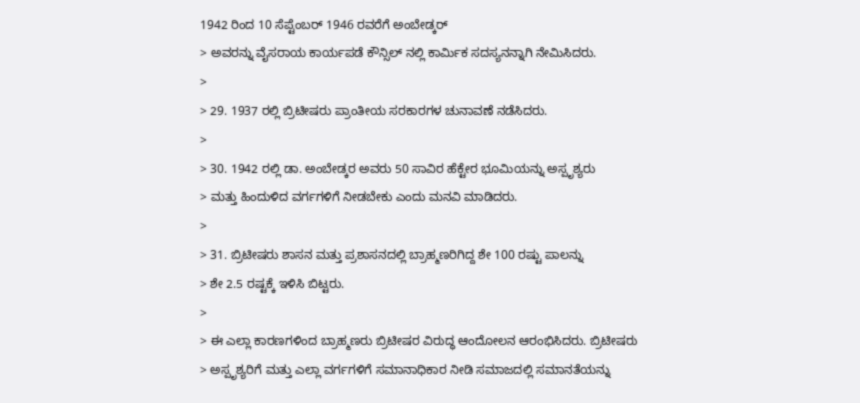1942 ರಿಂದ 10 ಸೆಪ್ಟೆಂಬರ್‍ 1946 ರವರೆಗೆ ಅಂಬೇಡ್ಕರ್‍
> ಅವರನ್ನು ವೈಸರಾಯ ಕಾರ್ಯಪಡೆ ಕೌನ್ಸಿಲ್ ನಲ್ಲಿ ಕಾರ್ಮಿಕ ಸದಸ್ಯನನ್ನಾಗಿ ನೇಮಿಸಿದರು.
>
> 29. 1937 ರಲ್ಲಿ ಬ್ರಿಟೀಷರು ಪ್ರಾಂತೀಯ ಸರಕಾರಗಳ ಚುನಾವಣೆ ನಡೆಸಿದರು.
>
> 30. 1942 ರಲ್ಲಿ ಡಾ. ಅಂಬೇಡ್ಕರ ಅವರು 50 ಸಾವಿರ ಹೆಕ್ಟೇರ ಭೂಮಿಯನ್ನು ಅಸ್ಪೃಶ್ಯರು
> ಮತ್ತು ಹಿಂದುಳಿದ ವರ್ಗಗಳಿಗೆ ನೀಡಬೇಕು ಎಂದು ಮನವಿ ಮಾಡಿದರು.
>
> 31. ಬ್ರಿಟೀಷರು ಶಾಸನ ಮತ್ತು ಪ್ರಶಾಸನದಲ್ಲಿ ಬ್ರಾಹ್ಮಣರಿಗಿದ್ದ ಶೇ 100 ರಷ್ಟು ಪಾಲನ್ನು
> ಶೇ 2.5 ರಷ್ಟಕ್ಕೆ ಇಳಿಸಿ ಬಿಟ್ಟರು.
>
> ಈ ಎಲ್ಲಾ ಕಾರಣಗಳಿಂದ ಬ್ರಾಹ್ಮಣರು ಬ್ರಿಟೀಷರ ವಿರುದ್ಧ ಆಂದೋಲನ ಆರಂಭಿಸಿದರು. ಬ್ರಿಟೀಷರು
> ಅಸ್ಪೃಶ್ಯರಿಗೆ ಮತ್ತು ಎಲ್ಲಾ ವರ್ಗಗಳಿಗೆ ಸಮಾನಾಧಿಕಾರ ನೀಡಿ ಸಮಾಜದಲ್ಲಿ ಸಮಾನತೆಯನ್ನು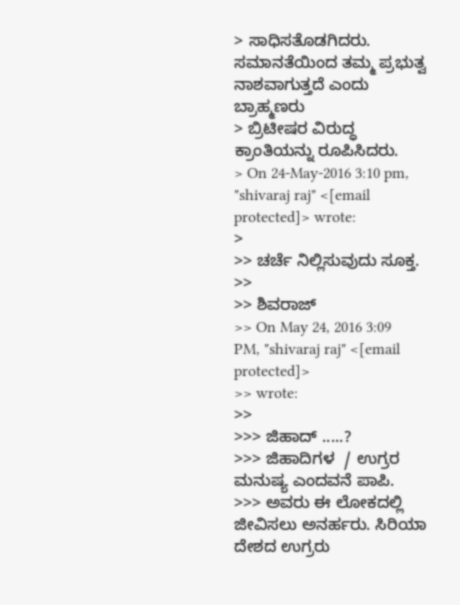> ಸಾಧಿಸತೊಡಗಿದರು. ಸಮಾನತೆಯಿಂದ ತಮ್ಮ ಪ್ರಭುತ್ವ ನಾಶವಾಗುತ್ತದೆ ಎಂದು ಬ್ರಾಹ್ಮಣರು
> ಬ್ರಿಟೀಷರ ವಿರುದ್ಧ ಕ್ರಾಂತಿಯನ್ನು ರೂಪಿಸಿದರು.
> On 24-May-2016 3:10 pm, "shivaraj raj" <[email protected]> wrote:
>
>> ಚರ್ಚೆ ನಿಲ್ಲಿಸುವುದು ಸೂಕ್ತ.
>>
>> ಶಿವರಾಜ್
>> On May 24, 2016 3:09 PM, "shivaraj raj" <[email protected]>
>> wrote:
>>
>>> ಜಿಹಾದ್ .....?
>>> ಜಿಹಾದಿಗಳ  / ಉಗ್ರರ ಮನುಷ್ಯ ಎಂದವನೆ ಪಾಪಿ.
>>> ಅವರು ಈ ಲೋಕದಲ್ಲಿ ಜೀವಿಸಲು ಅನರ್ಹರು. ಸಿರಿಯಾ ದೇಶದ ಉಗ್ರರು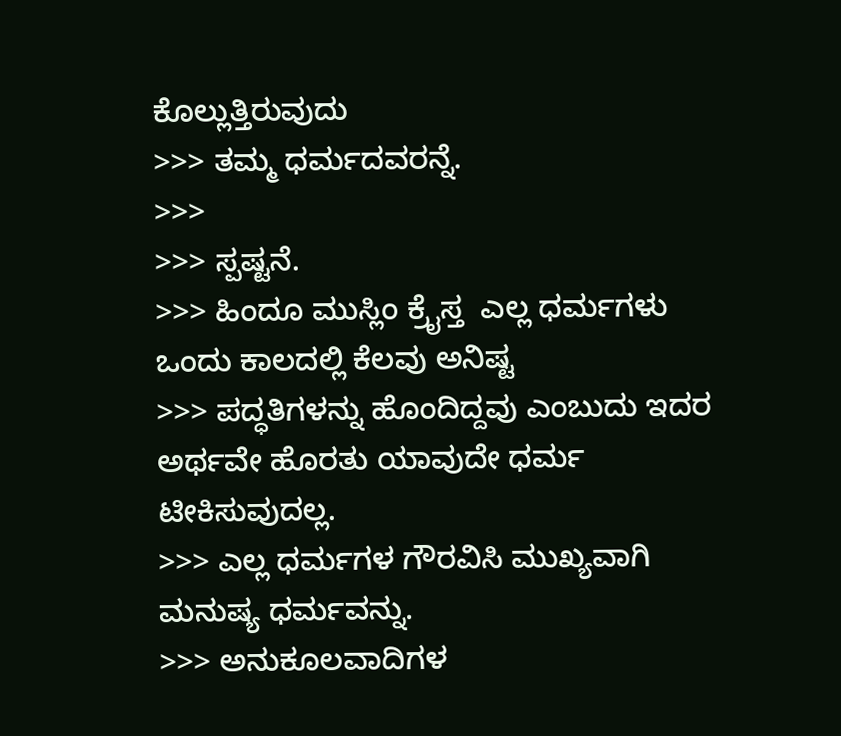ಕೊಲ್ಲುತ್ತಿರುವುದು
>>> ತಮ್ಮ ಧರ್ಮದವರನ್ನೆ.
>>>
>>> ಸ್ಪಷ್ಟನೆ.
>>> ಹಿಂದೂ ಮುಸ್ಲಿಂ ಕ್ರೈಸ್ತ  ಎಲ್ಲ ಧರ್ಮಗಳು ಒಂದು ಕಾಲದಲ್ಲಿ ಕೆಲವು ಅನಿಷ್ಟ
>>> ಪದ್ಧತಿಗಳನ್ನು ಹೊಂದಿದ್ದವು ಎಂಬುದು ಇದರ ಅರ್ಥವೇ ಹೊರತು ಯಾವುದೇ ಧರ್ಮ ಟೀಕಿಸುವುದಲ್ಲ.
>>> ಎಲ್ಲ ಧರ್ಮಗಳ ಗೌರವಿಸಿ ಮುಖ್ಯವಾಗಿ ಮನುಷ್ಯ ಧರ್ಮವನ್ನು.
>>> ಅನುಕೂಲವಾದಿಗಳ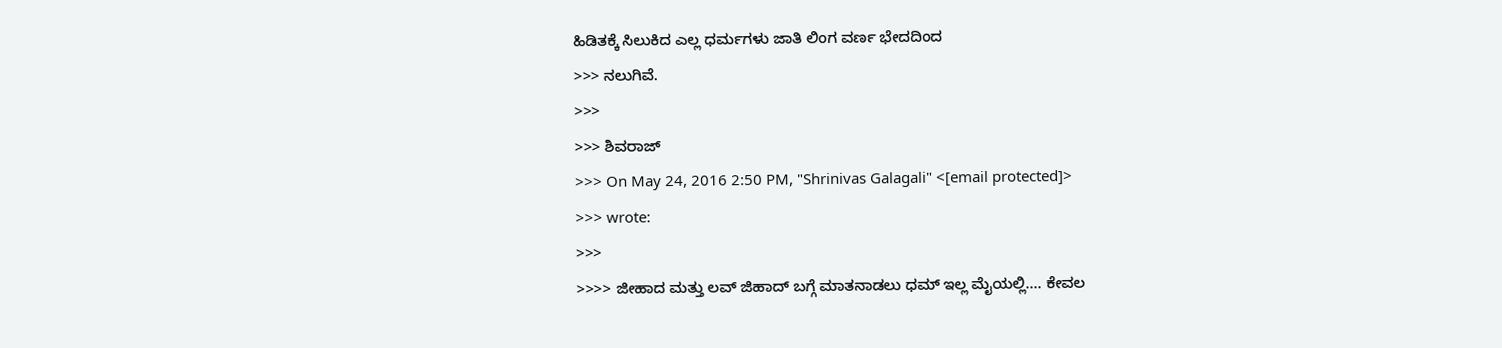ಹಿಡಿತಕ್ಕೆ ಸಿಲುಕಿದ ಎಲ್ಲ ಧರ್ಮಗಳು ಜಾತಿ ಲಿಂಗ ವರ್ಣ ಭೇದದಿಂದ
>>> ನಲುಗಿವೆ.
>>>
>>> ಶಿವರಾಜ್
>>> On May 24, 2016 2:50 PM, "Shrinivas Galagali" <[email protected]>
>>> wrote:
>>>
>>>> ಜೀಹಾದ ಮತ್ತು ಲವ್ ಜಿಹಾದ್ ಬಗ್ಗೆ ಮಾತನಾಡಲು ಧಮ್ ಇಲ್ಲ ಮೈಯಲ್ಲಿ.... ಕೇವಲ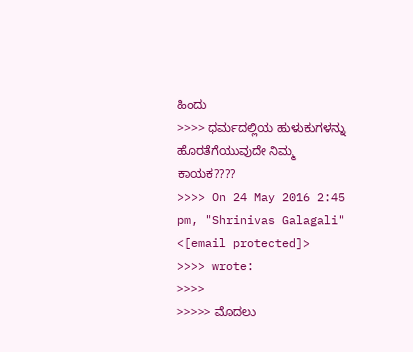ಹಿಂದು
>>>> ಧರ್ಮದಲ್ಲಿಯ ಹುಳುಕುಗಳನ್ನು ಹೊರತೆಗೆಯುವುದೇ ನಿಮ್ಮ ಕಾಯಕ????
>>>> On 24 May 2016 2:45 pm, "Shrinivas Galagali" <[email protected]>
>>>> wrote:
>>>>
>>>>> ಮೊದಲು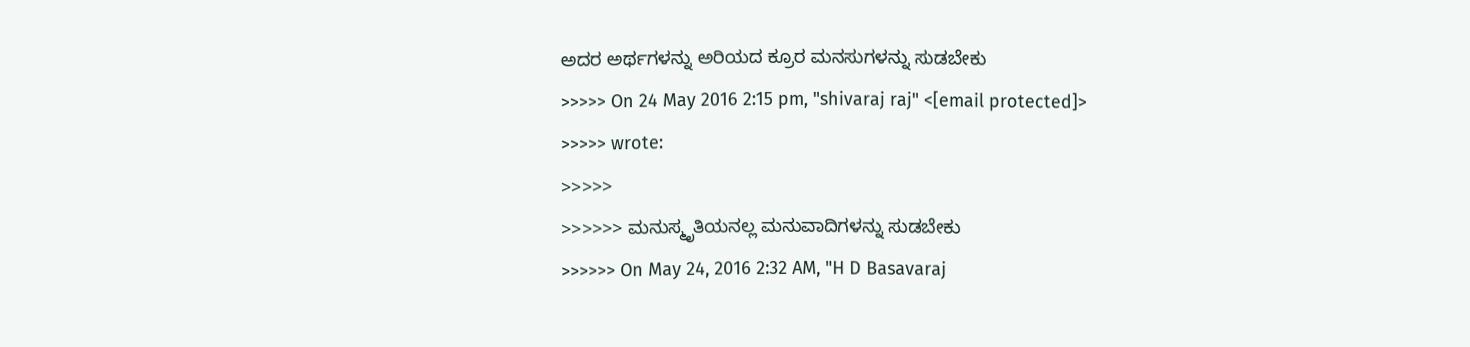ಅದರ ಅರ್ಥಗಳನ್ನು ಅರಿಯದ ಕ್ರೂರ ಮನಸುಗಳನ್ನು ಸುಡಬೇಕು
>>>>> On 24 May 2016 2:15 pm, "shivaraj raj" <[email protected]>
>>>>> wrote:
>>>>>
>>>>>> ಮನುಸ್ಮೃತಿಯನಲ್ಲ ಮನುವಾದಿಗಳನ್ನು ಸುಡಬೇಕು
>>>>>> On May 24, 2016 2:32 AM, "H D Basavaraj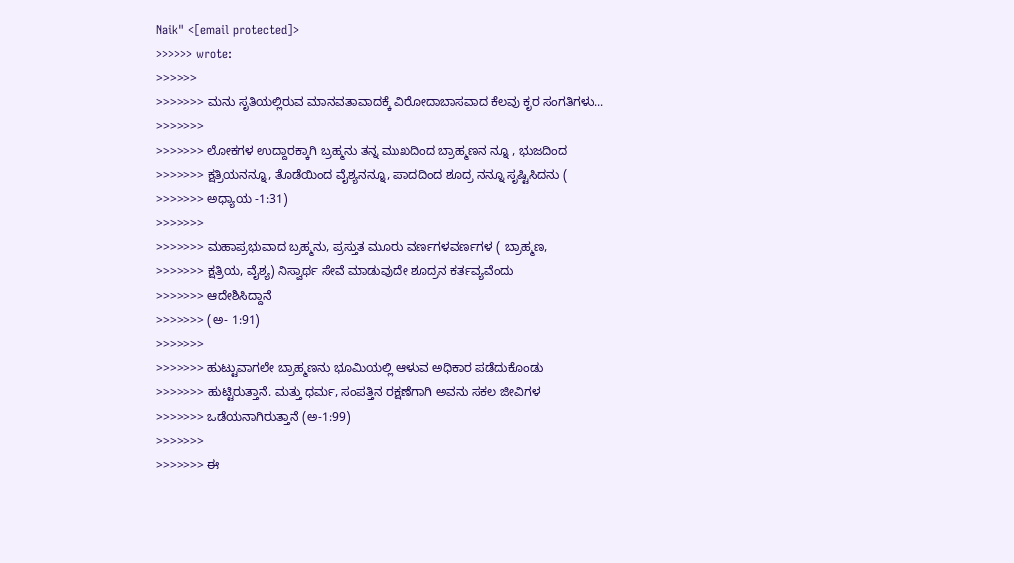Naik" <[email protected]>
>>>>>> wrote:
>>>>>>
>>>>>>> ಮನು ಸೃತಿಯಲ್ಲಿರುವ ಮಾನವತಾವಾದಕ್ಕೆ ವಿರೋದಾಬಾಸವಾದ ಕೆಲವು ಕೃರ ಸಂಗತಿಗಳು...
>>>>>>>
>>>>>>> ಲೋಕಗಳ ಉದ್ದಾರಕ್ಕಾಗಿ ಬ್ರಹ್ಮನು ತನ್ನ ಮುಖದಿಂದ ಬ್ರಾಹ್ಮಣನ ನ್ನೂ , ಭುಜದಿಂದ
>>>>>>> ಕ್ಷತ್ರಿಯನನ್ನೂ, ತೊಡೆಯಿಂದ ವೈಶ್ಯನನ್ನೂ, ಪಾದದಿಂದ ಶೂದ್ರ ನನ್ನೂ ಸೃಷ್ಟಿಸಿದನು (
>>>>>>> ಅಧ್ಯಾಯ -1:31)
>>>>>>>
>>>>>>> ಮಹಾಪ್ರಭುವಾದ ಬ್ರಹ್ಮನು, ಪ್ರಸ್ತುತ ಮೂರು ವರ್ಣಗಳವರ್ಣಗಳ ( ಬ್ರಾಹ್ಮಣ,
>>>>>>> ಕ್ಷತ್ರಿಯ, ವೈಶ್ಯ) ನಿಸ್ವಾರ್ಥ ಸೇವೆ ಮಾಡುವುದೇ ಶೂದ್ರನ ಕರ್ತವ್ಯವೆಂದು
>>>>>>> ಆದೇಶಿಸಿದ್ದಾನೆ
>>>>>>> (ಅ- 1:91)
>>>>>>>
>>>>>>> ಹುಟ್ಟುವಾಗಲೇ ಬ್ರಾಹ್ಮಣನು ಭೂಮಿಯಲ್ಲಿ ಆಳುವ ಅಧಿಕಾರ ಪಡೆದುಕೊಂಡು
>>>>>>> ಹುಟ್ಟಿರುತ್ತಾನೆ. ಮತ್ತು ಧರ್ಮ, ಸಂಪತ್ತಿನ ರಕ್ಷಣೆಗಾಗಿ ಅವನು ಸಕಲ ಜೀವಿಗಳ
>>>>>>> ಒಡೆಯನಾಗಿರುತ್ತಾನೆ (ಅ-1:99)
>>>>>>>
>>>>>>> ಈ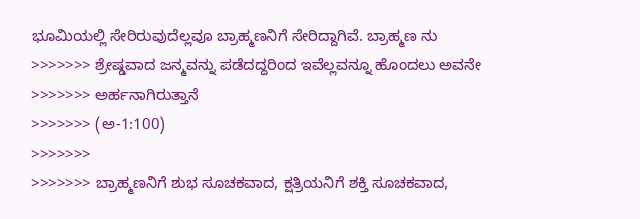ಭೂಮಿಯಲ್ಲಿ ಸೇರಿರುವುದೆಲ್ಲವೂ ಬ್ರಾಹ್ಮಣನಿಗೆ ಸೇರಿದ್ದಾಗಿವೆ. ಬ್ರಾಹ್ಮಣ ನು
>>>>>>> ಶ್ರೇಷ್ಡವಾದ ಜನ್ಮವನ್ನು ಪಡೆದದ್ದರಿಂದ ಇವೆಲ್ಲವನ್ನೂ ಹೊಂದಲು ಅವನೇ
>>>>>>> ಅರ್ಹನಾಗಿರುತ್ತಾನೆ
>>>>>>> (ಅ-1:100)
>>>>>>>
>>>>>>> ಬ್ರಾಹ್ಮಣನಿಗೆ ಶುಭ ಸೂಚಕವಾದ, ಕ್ಷತ್ರಿಯನಿಗೆ ಶಕ್ತಿ ಸೂಚಕವಾದ,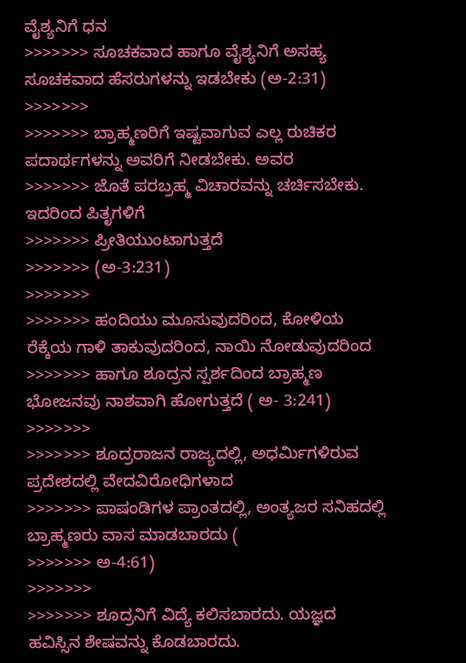ವೈಶ್ಯನಿಗೆ ಧನ
>>>>>>> ಸೂಚಕವಾದ ಹಾಗೂ ವೈಶ್ಯನಿಗೆ ಅಸಹ್ಯ ಸೂಚಕವಾದ ಹೆಸರುಗಳನ್ನು ಇಡಬೇಕು (ಅ-2:31)
>>>>>>>
>>>>>>> ಬ್ರಾಹ್ಮಣರಿಗೆ ಇಷ್ಟವಾಗುವ ಎಲ್ಲ ರುಚಿಕರ ಪದಾರ್ಥಗಳನ್ನು ಅವರಿಗೆ ನೀಡಬೇಕು. ಅವರ
>>>>>>> ಜೊತೆ ಪರಬ್ರಹ್ಮ ವಿಚಾರವನ್ನು ಚರ್ಚಿಸಬೇಕು. ಇದರಿಂದ ಪಿತೃಗಳಿಗೆ
>>>>>>> ಪ್ರೀತಿಯುಂಟಾಗುತ್ತದೆ
>>>>>>> (ಅ-3:231)
>>>>>>>
>>>>>>> ಹಂದಿಯು ಮೂಸುವುದರಿಂದ, ಕೋಳಿಯ ರೆಕ್ಕೆಯ ಗಾಳಿ ತಾಕುವುದರಿಂದ, ನಾಯಿ ನೋಡುವುದರಿಂದ
>>>>>>> ಹಾಗೂ ಶೂದ್ರನ ಸ್ಪರ್ಶದಿಂದ ಬ್ರಾಹ್ಮಣ ಭೋಜನವು ನಾಶವಾಗಿ ಹೋಗುತ್ತದೆ ( ಅ- 3:241)
>>>>>>>
>>>>>>> ಶೂದ್ರರಾಜನ ರಾಜ್ಯದಲ್ಲಿ, ಅಧರ್ಮಿಗಳಿರುವ ಪ್ರದೇಶದಲ್ಲಿ ವೇದವಿರೋಧಿಗಳಾದ
>>>>>>> ಪಾಷಂಡಿಗಳ ಪ್ರಾಂತದಲ್ಲಿ, ಅಂತ್ಯಜರ ಸನಿಹದಲ್ಲಿ ಬ್ರಾಹ್ಮಣರು ವಾಸ ಮಾಡಬಾರದು (
>>>>>>> ಅ-4:61)
>>>>>>>
>>>>>>> ಶೂದ್ರನಿಗೆ ವಿದ್ಯೆ ಕಲಿಸಬಾರದು. ಯಜ್ಞದ ಹವಿಸ್ಸಿನ ಶೇಷವನ್ನು ಕೊಡಬಾರದು.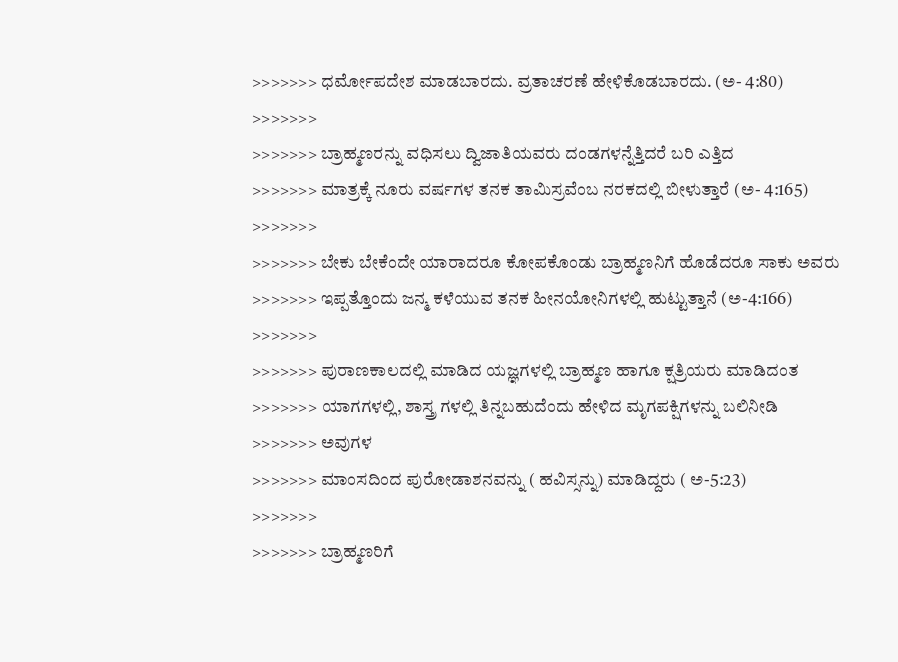>>>>>>> ಧರ್ಮೋಪದೇಶ ಮಾಡಬಾರದು. ವ್ರತಾಚರಣೆ ಹೇಳಿಕೊಡಬಾರದು. (ಅ- 4:80)
>>>>>>>
>>>>>>> ಬ್ರಾಹ್ಮಣರನ್ನು ವಧಿಸಲು ದ್ವಿಜಾತಿಯವರು ದಂಡಗಳನ್ನೆತ್ತಿದರೆ ಬರಿ ಎತ್ತಿದ
>>>>>>> ಮಾತ್ರಕ್ಕೆ ನೂರು ವರ್ಷಗಳ ತನಕ ತಾಮಿಸ್ರವೆಂಬ ನರಕದಲ್ಲಿ ಬೀಳುತ್ತಾರೆ (ಅ- 4:165)
>>>>>>>
>>>>>>> ಬೇಕು ಬೇಕೆಂದೇ ಯಾರಾದರೂ ಕೋಪಕೊಂಡು ಬ್ರಾಹ್ಮಣನಿಗೆ ಹೊಡೆದರೂ ಸಾಕು ಅವರು
>>>>>>> ಇಪ್ಪತ್ತೊಂದು ಜನ್ಮ ಕಳೆಯುವ ತನಕ ಹೀನಯೋನಿಗಳಲ್ಲಿ ಹುಟ್ಟುತ್ತಾನೆ (ಅ-4:166)
>>>>>>>
>>>>>>> ಪುರಾಣಕಾಲದಲ್ಲಿ ಮಾಡಿದ ಯಜ್ಞಗಳಲ್ಲಿ ಬ್ರಾಹ್ಮಣ ಹಾಗೂ ಕ್ಷತ್ರಿಯರು ಮಾಡಿದಂತ
>>>>>>> ಯಾಗಗಳಲ್ಲಿ, ಶಾಸ್ತ್ರ ಗಳಲ್ಲಿ ತಿನ್ನಬಹುದೆಂದು ಹೇಳಿದ ಮೃಗಪಕ್ಷಿಗಳನ್ನು ಬಲಿ‌ನೀಡಿ
>>>>>>> ಅವುಗಳ
>>>>>>> ಮಾಂಸದಿಂದ ಪುರೋಡಾಶನವನ್ನು ( ಹವಿಸ್ಸನ್ನು) ಮಾಡಿದ್ದರು ( ಅ-5:23)
>>>>>>>
>>>>>>> ಬ್ರಾಹ್ಮಣರಿಗೆ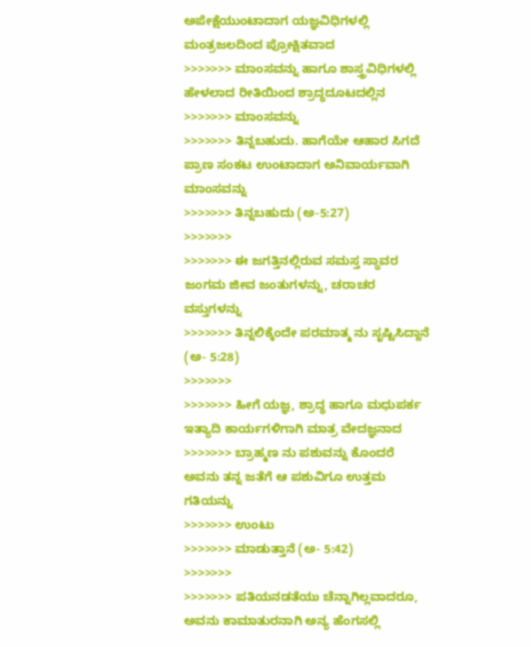ಅಪೇಕ್ಷೆಯುಂಟಾದಾಗ ಯಜ್ಞವಿಧಿಗಳಲ್ಲಿ ಮಂತ್ರಜಲದಿಂದ ಪ್ರೋಕ್ಷಿತವಾದ
>>>>>>> ಮಾಂಸವನ್ನು ಹಾಗೂ ಶಾಸ್ತ್ರವಿಧಿಗಳಲ್ಲಿ ಹೇಳಲಾದ ರೀತಿಯಿಂದ ಶ್ರಾದ್ಧದೂಟದಲ್ಲಿನ
>>>>>>> ಮಾಂಸವನ್ನು
>>>>>>> ತಿನ್ನಬಹುದು. ಹಾಗೆಯೇ ಆಹಾರ ಸಿಗದೆ ಪ್ರಾಣ ಸಂಕಟ ಉಂಟಾದಾಗ ಅನಿವಾರ್ಯವಾಗಿ ಮಾಂಸವನ್ನು
>>>>>>> ತಿನ್ನಬಹುದು (ಅ-5:27)
>>>>>>>
>>>>>>> ಈ ಜಗತ್ತಿನಲ್ಲಿರುವ ಸಮಸ್ತ ಸ್ಥಾವರ ಜಂಗಮ ಜೀವ ಜಂತುಗಳನ್ನು, ಚರಾಚರ ವಸ್ತುಗಳನ್ನು
>>>>>>> ತಿನ್ನಲಿಕ್ಕೆಂದೇ ಪರಮಾತ್ಮ ನು ಸೃಷ್ಟಿಸಿದ್ದಾನೆ (ಅ- 5:28)
>>>>>>>
>>>>>>> ಹೀಗೆ ಯಜ್ಞ, ಶ್ರಾದ್ಧ ಹಾಗೂ ಮಧುಪರ್ಕ ಇತ್ಯಾದಿ ಕಾರ್ಯಗಳಿಗಾಗಿ ಮಾತ್ರ ವೇದಜ್ಞನಾದ
>>>>>>> ಬ್ರಾಹ್ಮಣ ನು ಪಶುವನ್ನು ಕೊಂದರೆ ಅವನು ತನ್ನ ಜತೆಗೆ ಆ ಪಶುವಿಗೂ ಉತ್ತಮ ಗತಿಯನ್ನು
>>>>>>> ಉಂಟು
>>>>>>> ಮಾಡುತ್ತಾನೆ (ಅ- 5:42)
>>>>>>>
>>>>>>> ಪತಿಯ‌ನಡತೆಯು ಚೆನ್ನಾಗಿಲ್ಲವಾದರೂ, ಅವನು‌ ಕಾಮಾತುರನಾಗಿ ಅನ್ಯ ಹೆಂಗಸಲ್ಲಿ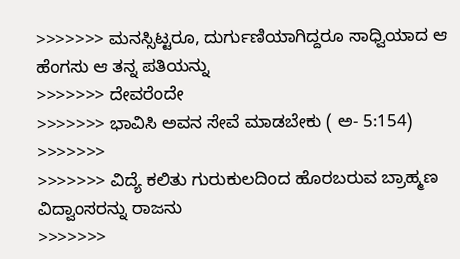>>>>>>> ಮನಸ್ಸಿಟ್ಟರೂ, ದುರ್ಗುಣಿಯಾಗಿದ್ದರೂ ಸಾಧ್ವಿಯಾದ ಆ ಹೆಂಗಸು ಆ ತನ್ನ ಪತಿಯನ್ನು
>>>>>>> ದೇವರೆಂದೇ
>>>>>>> ಭಾವಿಸಿ ಅವನ ಸೇವೆ ಮಾಡಬೇಕು ( ಅ- 5:154)
>>>>>>>
>>>>>>> ವಿದ್ಯೆ ಕಲಿತು ಗುರುಕುಲದಿಂದ ಹೊರಬರುವ ಬ್ರಾಹ್ಮಣ ವಿದ್ವಾಂಸರನ್ನು ರಾಜನು
>>>>>>>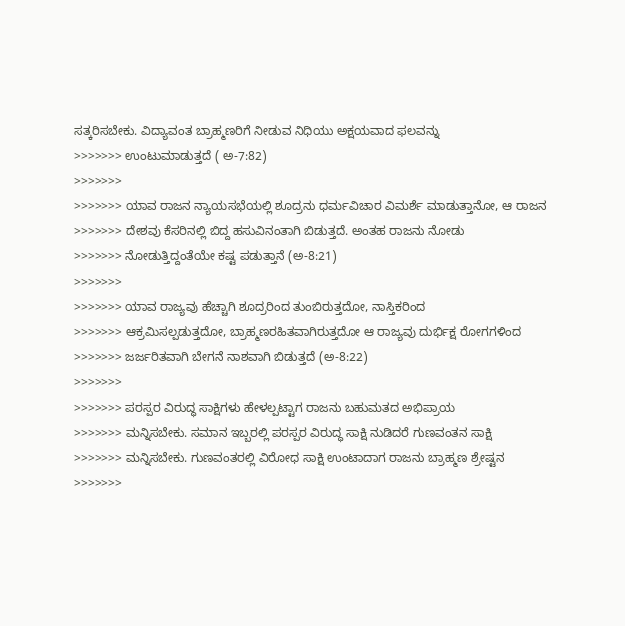ಸತ್ಕರಿಸಬೇಕು. ವಿದ್ಯಾವಂತ‌ ಬ್ರಾಹ್ಮಣರಿಗೆ ನೀಡುವ ನಿಧಿಯು ಅಕ್ಷಯವಾದ ಫಲವನ್ನು
>>>>>>> ಉಂಟುಮಾಡುತ್ತದೆ ( ಅ-7:82)
>>>>>>>
>>>>>>> ಯಾವ ರಾಜನ ನ್ಯಾಯಸಭೆಯಲ್ಲಿ ಶೂದ್ರನು ಧರ್ಮವಿಚಾರ ವಿಮರ್ಶೆ ಮಾಡುತ್ತಾನೋ, ಆ ರಾಜನ
>>>>>>> ದೇಶವು ಕೆಸರಿನಲ್ಲಿ ಬಿದ್ದ ಹಸುವಿನಂತಾಗಿ ಬಿಡುತ್ತದೆ. ಅಂತಹ ರಾಜನು ನೋಡು
>>>>>>> ನೋಡುತ್ತಿದ್ದಂತೆಯೇ ಕಷ್ಟ ಪಡುತ್ತಾನೆ (ಅ-8:21)
>>>>>>>
>>>>>>> ಯಾವ ರಾಜ್ಯವು ಹೆಚ್ಚಾಗಿ ಶೂದ್ರರಿಂದ ತುಂಬಿರುತ್ತದೋ, ನಾಸ್ತಿಕರಿಂದ
>>>>>>> ಆಕ್ರಮಿಸಲ್ಪಡುತ್ತದೋ, ಬ್ರಾಹ್ಮಣರಹಿತವಾಗಿರುತ್ತದೋ ಆ ರಾಜ್ಯವು ದುರ್ಭಿಕ್ಷ ರೋಗಗಳಿಂದ
>>>>>>> ಜರ್ಜರಿತವಾಗಿ ಬೇಗನೆ ನಾಶವಾಗಿ ಬಿಡುತ್ತದೆ (ಅ-8:22)
>>>>>>>
>>>>>>> ಪರಸ್ಪರ ವಿರುದ್ಧ ಸಾಕ್ಷಿಗಳು ಹೇಳಲ್ಪಟ್ಟಾಗ ರಾಜನು ಬಹುಮತದ ಅಭಿಪ್ರಾಯ
>>>>>>> ಮನ್ನಿಸಬೇಕು. ಸಮಾನ ಇಬ್ಬರಲ್ಲಿ ಪರಸ್ಪರ ವಿರುದ್ಧ ಸಾಕ್ಷಿ ನುಡಿದರೆ ಗುಣವಂತನ ಸಾಕ್ಷಿ‌
>>>>>>> ಮನ್ನಿಸಬೇಕು. ಗುಣವಂತರಲ್ಲಿ ವಿರೋಧ ಸಾಕ್ಷಿ ಉಂಟಾದಾಗ ರಾಜನು‌ ಬ್ರಾಹ್ಮಣ ಶ್ರೇಷ್ಟನ
>>>>>>>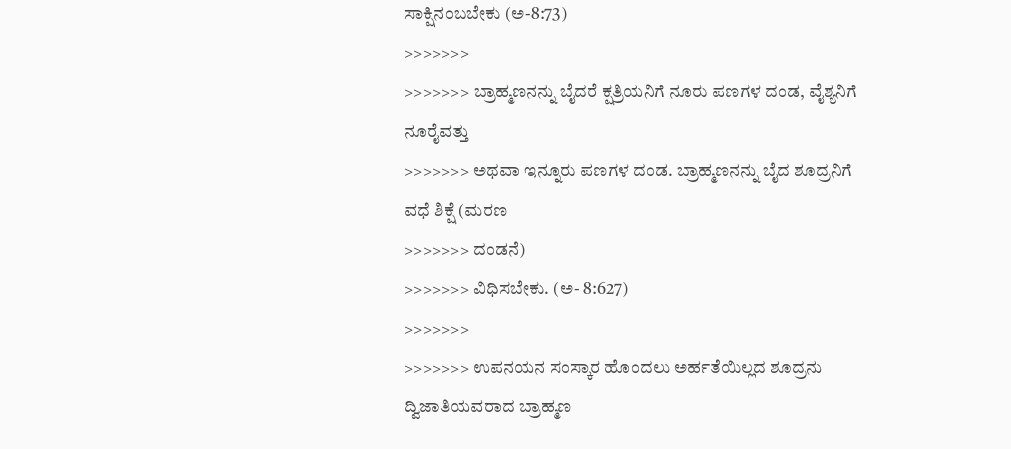ಸಾಕ್ಷಿ‌ನಂಬಬೇಕು (ಅ-8:73)
>>>>>>>
>>>>>>> ಬ್ರಾಹ್ಮಣನನ್ನು ಬೈದರೆ ಕ್ಷತ್ರಿಯನಿಗೆ ನೂರು ಪಣಗಳ ದಂಡ, ವೈಶ್ಯನಿಗೆ ನೂರೈವತ್ತು
>>>>>>> ಅಥವಾ ಇನ್ನೂರು ಪಣಗಳ ದಂಡ. ಬ್ರಾಹ್ಮಣನನ್ನು ಬೈದ ಶೂದ್ರನಿಗೆ ವಧೆ ಶಿಕ್ಷೆ (ಮರಣ
>>>>>>> ದಂಡನೆ)
>>>>>>> ವಿಧಿಸಬೇಕು. (ಅ- 8:627)
>>>>>>>
>>>>>>> ಉಪನಯನ ಸಂಸ್ಕಾರ ಹೊಂದಲು ಅರ್ಹತೆಯಿಲ್ಲದ ಶೂದ್ರನು ದ್ವಿಜಾತಿಯವರಾದ ಬ್ರಾಹ್ಮಣ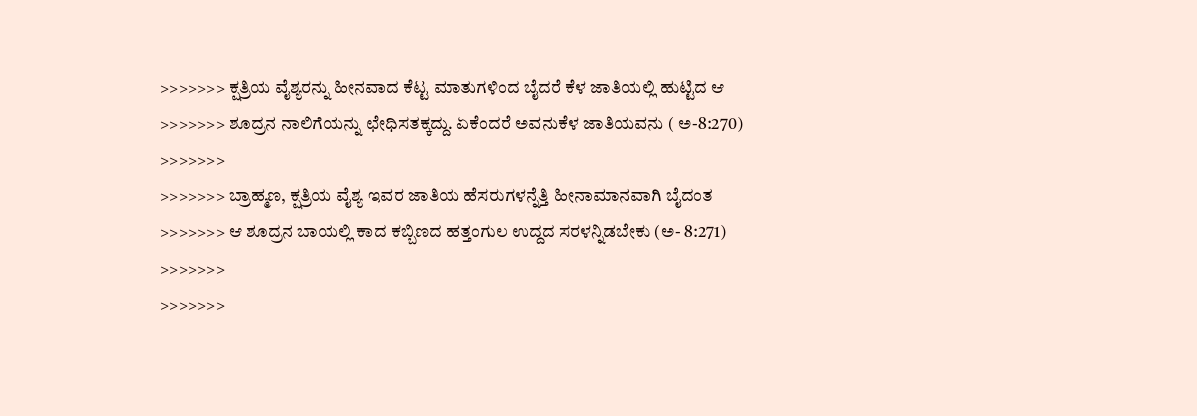>>>>>>> ಕ್ಷತ್ರಿಯ ವೈಶ್ಯರನ್ನು ಹೀನವಾದ ಕೆಟ್ಟ ಮಾತುಗಳಿಂದ ಬೈದರೆ ಕೆಳ ಜಾತಿಯಲ್ಲಿ ಹುಟ್ಟಿದ ಆ
>>>>>>> ಶೂದ್ರನ ನಾಲಿಗೆಯನ್ನು ಛೇಧಿಸತಕ್ಕದ್ದು. ಏಕೆಂದರೆ ಅವನು‌ಕೆಳ ಜಾತಿಯವನು ( ಅ-8:270)
>>>>>>>
>>>>>>> ಬ್ರಾಹ್ಮಣ, ಕ್ಷತ್ರಿಯ ವೈಶ್ಯ ಇವರ ಜಾತಿಯ ಹೆಸರುಗಳನ್ನೆತ್ತಿ ಹೀನಾಮಾನವಾಗಿ ಬೈದಂತ
>>>>>>> ಆ ಶೂದ್ರನ ಬಾಯಲ್ಲಿ ಕಾದ ಕಬ್ಬಿಣದ ಹತ್ತಂಗುಲ ಉದ್ದದ ಸರಳನ್ನಿಡಬೇಕು (ಅ- 8:271)
>>>>>>>
>>>>>>>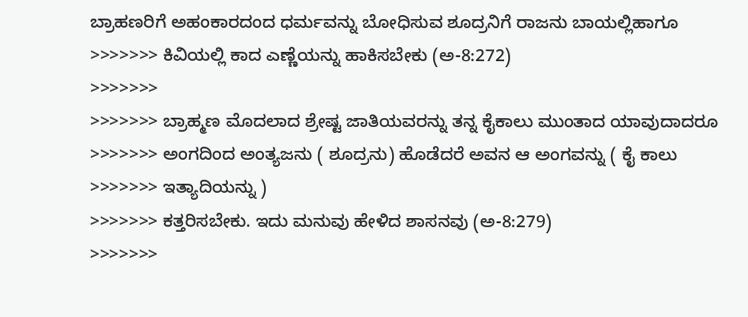ಬ್ರಾಹಣರಿಗೆ ಅಹಂಕಾರದಂದ ಧರ್ಮವನ್ನು ಬೋಧಿಸುವ ಶೂದ್ರನಿಗೆ ರಾಜನು ಬಾಯಲ್ಲಿ‌ಹಾಗೂ
>>>>>>> ಕಿವಿಯಲ್ಲಿ ಕಾದ ಎಣ್ಣೆಯನ್ನು ಹಾಕಿಸಬೇಕು (ಅ-8:272)
>>>>>>>
>>>>>>> ಬ್ರಾಹ್ಮಣ ಮೊದಲಾದ ಶ್ರೇಷ್ಟ ಜಾತಿಯವರನ್ನು ತನ್ನ ಕೈಕಾಲು ಮುಂತಾದ ಯಾವುದಾದರೂ
>>>>>>> ಅಂಗದಿಂದ ಅಂತ್ಯಜನು ( ಶೂದ್ರನು) ಹೊಡೆದರೆ ಅವನ ಆ ಅಂಗವನ್ನು ( ಕೈ ಕಾಲು
>>>>>>> ಇತ್ಯಾದಿಯನ್ನು )
>>>>>>> ಕತ್ತರಿಸಬೇಕು. ಇದು ಮನುವು ಹೇಳಿದ ಶಾಸನವು (ಅ-8:279)
>>>>>>>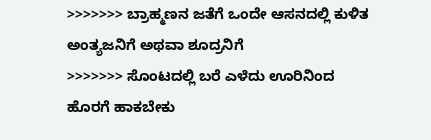>>>>>>> ಬ್ರಾಹ್ಮಣನ ಜತೆಗೆ ಒಂದೇ ಆಸನದಲ್ಲಿ ಕುಳಿತ ಅಂತ್ಯಜನಿಗೆ ಅಥವಾ ಶೂದ್ರನಿಗೆ
>>>>>>> ಸೊಂಟದಲ್ಲಿ ಬರೆ ಎಳೆದು ಊರಿನಿಂದ ಹೊರಗೆ ಹಾಕಬೇಕು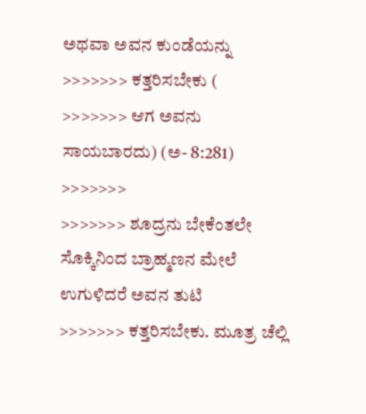ಅಥವಾ ಅವನ ಕುಂಡೆಯನ್ನು
>>>>>>> ಕತ್ತರಿಸಬೇಕು (
>>>>>>> ಆಗ ಅವನು ಸಾಯಬಾರದು) (ಅ- 8:281)
>>>>>>>
>>>>>>> ಶೂದ್ರನು ಬೇಕೆಂತಲೇ ಸೊಕ್ಕಿನಿಂದ ಬ್ರಾಹ್ಮಣನ ಮೇಲೆ ಉಗುಳಿದರೆ ಅವನ ತುಟಿ
>>>>>>> ಕತ್ತರಿಸಬೇಕು. ಮೂತ್ರ ಚೆಲ್ಲಿ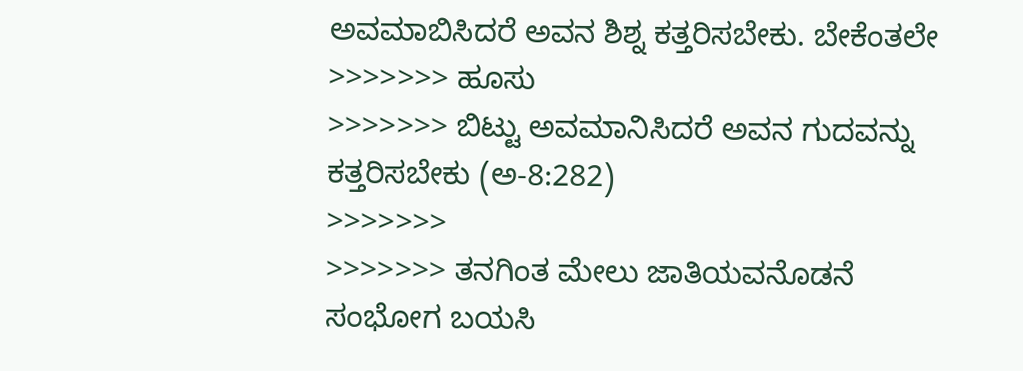ಅವಮಾಬಿಸಿದರೆ ಅವನ ಶಿಶ್ನ ಕತ್ತರಿಸಬೇಕು. ಬೇಕೆಂತಲೇ
>>>>>>> ಹೂಸು
>>>>>>> ಬಿಟ್ಟು ಅವಮಾನಿಸಿದರೆ ಅವನ ಗುದವನ್ನು ಕತ್ತರಿಸಬೇಕು (ಅ-8:282)
>>>>>>>
>>>>>>> ತನಗಿಂತ ಮೇಲು ಜಾತಿಯವನೊಡನೆ ಸಂಭೋಗ ಬಯಸಿ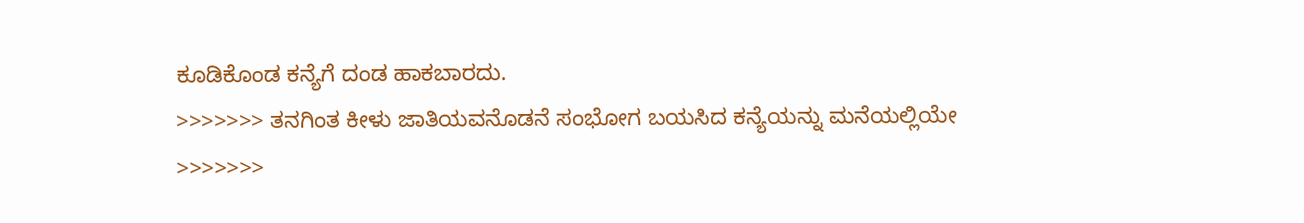ಕೂಡಿಕೊಂಡ ಕನ್ಯೆಗೆ ದಂಡ ಹಾಕಬಾರದು.
>>>>>>> ತನಗಿಂತ ಕೀಳು ಜಾತಿಯವನೊಡನೆ ಸಂಭೋಗ ಬಯಸಿದ ಕನ್ಯೆಯನ್ನು ಮನೆಯಲ್ಲಿಯೇ
>>>>>>>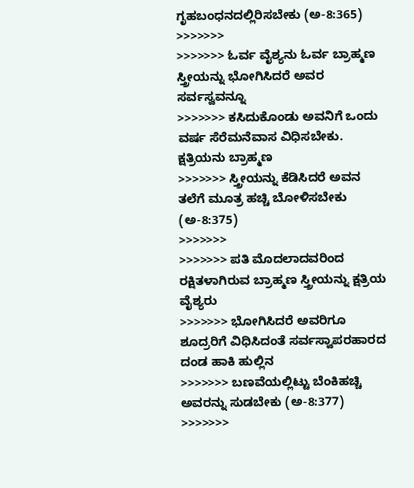ಗೃಹಬಂಧನದಲ್ಲಿರಿಸಬೇಕು (ಅ-8:365)
>>>>>>>
>>>>>>> ಓರ್ವ ವೈಶ್ಯನು ಓರ್ವ ಬ್ರಾಹ್ಮಣ ಸ್ತ್ರೀಯನ್ನು ಭೋಗಿಸಿದರೆ ಅವರ ಸರ್ವಸ್ವವನ್ನೂ
>>>>>>> ಕಸಿದುಕೊಂಡು ಅವನಿಗೆ ಒಂದು ವರ್ಷ ಸೆರೆಮನೆವಾಸ ವಿಧಿಸಬೇಕು. ಕ್ಷತ್ರಿಯನು ಬ್ರಾಹ್ಮಣ
>>>>>>> ಸ್ತ್ರೀಯನ್ನು ಕೆಡಿಸಿದರೆ ಅವನ ತಲೆಗೆ ಮೂತ್ರ ಹಚ್ಚಿ ಬೋಳಿಸಬೇಕು (ಅ-8:375)
>>>>>>>
>>>>>>> ಪತಿ ಮೊದಲಾದವರಿಂದ ರಕ್ಷಿತಳಾಗಿರುವ ಬ್ರಾಹ್ಮಣ ಸ್ತ್ರೀಯನ್ನು ಕ್ಷತ್ರಿಯ ವೈಶ್ಯರು
>>>>>>> ಭೋಗಿಸಿದರೆ ಅವರಿಗೂ ಶೂದ್ರರಿಗೆ ವಿಧಿಸಿದಂತೆ ಸರ್ವಸ್ವಾಪರಹಾರದ ದಂಡ ಹಾಕಿ ಹುಲ್ಲಿನ
>>>>>>> ಬಣವೆಯಲ್ಲಿಟ್ಟು ಬೆಂಕಿಹಚ್ಚಿ ಅವರನ್ನು ಸುಡಬೇಕು (ಅ-8:377)
>>>>>>>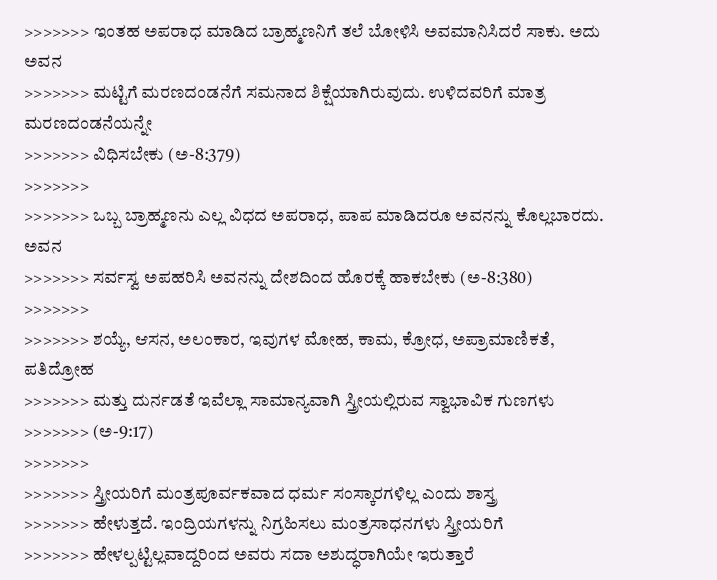>>>>>>> ಇಂತಹ ಅಪರಾಧ ಮಾಡಿದ ಬ್ರಾಹ್ಮಣನಿಗೆ ತಲೆ ಬೋಳಿಸಿ ಅವಮಾನಿಸಿದರೆ ಸಾಕು. ಅದು ಅವನ
>>>>>>> ಮಟ್ಟಿಗೆ ಮರಣದಂಡನೆಗೆ ಸಮನಾದ ಶಿಕ್ಷೆಯಾಗಿರುವುದು. ಉಳಿದವರಿಗೆ ಮಾತ್ರ ಮರಣದಂಡನೆಯನ್ನೇ
>>>>>>> ವಿಧಿಸಬೇಕು (ಅ-8:379)
>>>>>>>
>>>>>>> ಒಬ್ಬ ಬ್ರಾಹ್ಮಣನು ಎಲ್ಲ ವಿಧದ ಅಪರಾಧ, ಪಾಪ ಮಾಡಿದರೂ ಅವನನ್ನು ಕೊಲ್ಲಬಾರದು. ಅವನ
>>>>>>> ಸರ್ವಸ್ವ ಅಪಹರಿಸಿ ಅವನನ್ನು ದೇಶದಿಂದ ಹೊರಕ್ಕೆ ಹಾಕಬೇಕು (ಅ-8:380)
>>>>>>>
>>>>>>> ಶಯ್ಯೆ, ಆಸನ, ಅಲಂಕಾರ, ಇವುಗಳ ಮೋಹ, ಕಾಮ, ಕ್ರೋಧ, ಅಪ್ರಾಮಾಣಿಕತೆ, ಪತಿದ್ರೋಹ
>>>>>>> ಮತ್ತು ದುರ್ನಡತೆ ಇವೆಲ್ಲಾ ಸಾಮಾನ್ಯವಾಗಿ ಸ್ತ್ರೀಯಲ್ಲಿರುವ ಸ್ವಾಭಾವಿಕ ಗುಣಗಳು
>>>>>>> (ಅ-9:17)
>>>>>>>
>>>>>>> ಸ್ತ್ರೀಯರಿಗೆ ಮಂತ್ರಪೂರ್ವಕವಾದ ಧರ್ಮ ಸಂಸ್ಕಾರಗಳಿಲ್ಲ ಎಂದು ಶಾಸ್ತ್ರ
>>>>>>> ಹೇಳುತ್ತದೆ. ಇಂದ್ರಿಯಗಳನ್ನು ನಿಗ್ರಹಿಸಲು ಮಂತ್ರಸಾಧನಗಳು ಸ್ತ್ರೀಯರಿಗೆ
>>>>>>> ಹೇಳಲ್ಪಟ್ಟಿಲ್ಲವಾದ್ದರಿಂದ ಅವರು ಸದಾ ಅಶುದ್ಧರಾಗಿಯೇ ಇರುತ್ತಾರೆ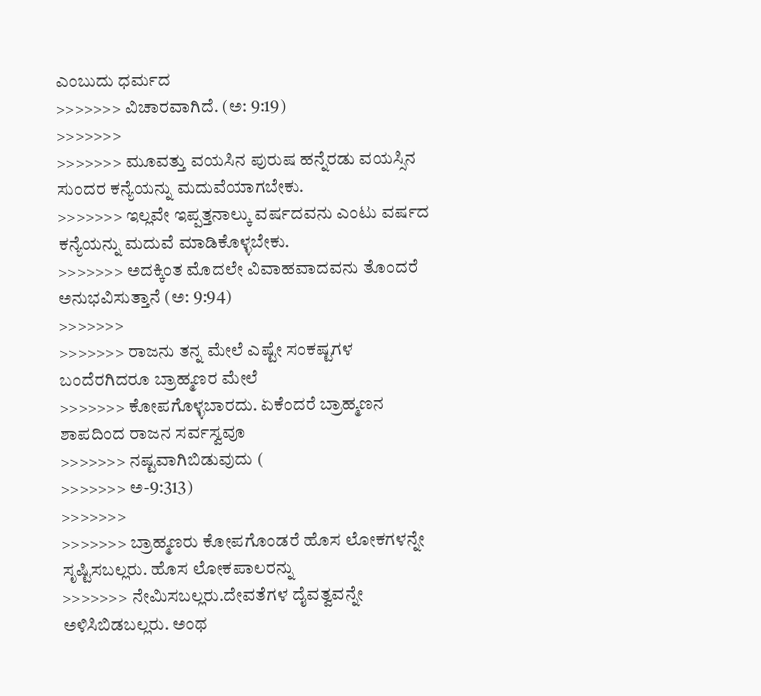ಎಂಬುದು ಧರ್ಮದ
>>>>>>> ವಿಚಾರವಾಗಿದೆ. (ಅ: 9:19)
>>>>>>>
>>>>>>> ಮೂವತ್ತು ವಯಸಿನ ಪುರುಷ ಹನ್ನೆರಡು ವಯಸ್ಸಿನ ಸುಂದರ ಕನ್ಯೆಯನ್ನು ಮದುವೆಯಾಗಬೇಕು.
>>>>>>> ಇಲ್ಲವೇ ಇಪ್ಪತ್ತನಾಲ್ಕು ವರ್ಷದವನು ಎಂಟು ವರ್ಷದ ಕನ್ಯೆಯನ್ನು ಮದುವೆ ಮಾಡಿಕೊಳ್ಳಬೇಕು.
>>>>>>> ಅದಕ್ಕಿಂತ ಮೊದಲೇ ವಿವಾಹವಾದವನು ತೊಂದರೆ ಅನುಭವಿಸುತ್ತಾನೆ (ಅ: 9:94)
>>>>>>>
>>>>>>> ರಾಜನು ತನ್ನ ಮೇಲೆ ಎಷ್ಟೇ ಸಂಕಷ್ಟಗಳ ಬಂದೆರಗಿದರೂ ಬ್ರಾಹ್ಮಣರ ಮೇಲೆ
>>>>>>> ಕೋಪಗೊಳ್ಳಬಾರದು. ಏಕೆಂದರೆ ಬ್ರಾಹ್ಮಣನ ಶಾಪದಿಂದ ರಾಜನ ಸರ್ವಸ್ವವೂ
>>>>>>> ನಷ್ಟವಾಗಿಬಿಡುವುದು (
>>>>>>> ಅ-9:313)
>>>>>>>
>>>>>>> ಬ್ರಾಹ್ಮಣರು ಕೋಪಗೊಂಡರೆ ಹೊಸ ಲೋಕಗಳನ್ನೇ ಸೃಷ್ಟಿಸಬಲ್ಲರು. ಹೊಸ ಲೋಕಪಾಲರನ್ನು
>>>>>>> ನೇಮಿಸಬಲ್ಲರು.ದೇವತೆಗಳ‌ ದೈವತ್ವವನ್ನೇ ಅಳಿಸಿಬಿಡಬಲ್ಲರು. ಅಂಥ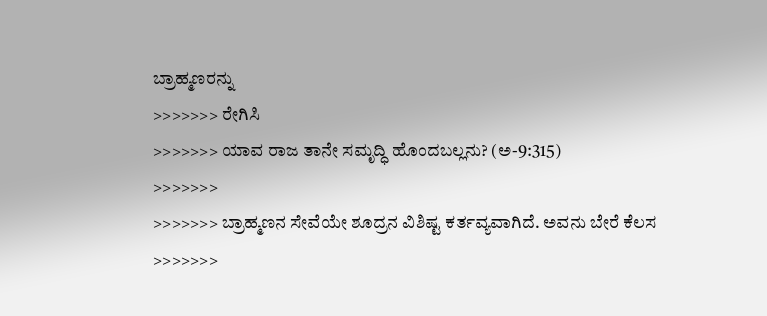ಬ್ರಾಹ್ಮಣರನ್ನು
>>>>>>> ರೇಗಿಸಿ
>>>>>>> ಯಾವ ರಾಜ ತಾನೇ ಸಮೃದ್ಧಿ ಹೊಂದಬಲ್ಲನು? (ಅ-9:315)
>>>>>>>
>>>>>>> ಬ್ರಾಹ್ಮಣನ ಸೇವೆಯೇ ಶೂದ್ರನ ವಿಶಿಷ್ಟ ಕರ್ತವ್ಯವಾಗಿದೆ. ಅವನು ಬೇರೆ ಕೆಲಸ
>>>>>>>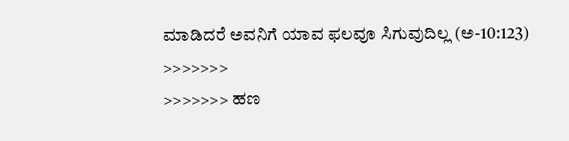ಮಾಡಿದರೆ ಅವನಿಗೆ ಯಾವ ಫಲವೂ ಸಿಗುವುದಿಲ್ಲ (ಅ-10:123)
>>>>>>>
>>>>>>> ಹಣ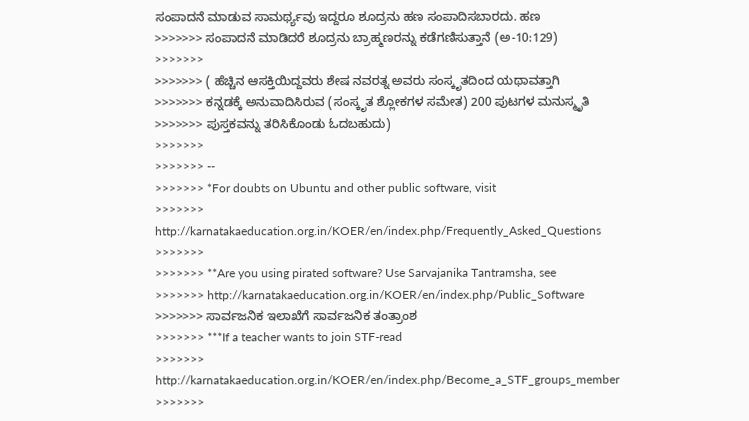ಸಂಪಾದನೆ ಮಾಡುವ ಸಾಮರ್ಥ್ಯವು ಇದ್ದರೂ ಶೂದ್ರನು ಹಣ ಸಂಪಾದಿಸಬಾರದು. ಹಣ
>>>>>>> ಸಂಪಾದನೆ ಮಾಡಿದರೆ ಶೂದ್ರನು ಬ್ರಾಹ್ಮಣರನ್ನು ಕಡೆಗಣಿಸುತ್ತಾನೆ (ಅ-10:129)
>>>>>>>
>>>>>>> ( ಹೆಚ್ಚಿನ ಆಸಕ್ತಿಯಿದ್ದವರು ಶೇಷ ನವರತ್ನ ಅವರು ಸಂಸ್ಕೃತದಿಂದ ಯಥಾವತ್ತಾಗಿ
>>>>>>> ಕನ್ನಡಕ್ಕೆ ಅನುವಾದಿಸಿರುವ (ಸಂಸ್ಕೃತ ಶ್ಲೋಕಗಳ ಸಮೇತ) 200 ಪುಟಗಳ ಮನುಸ್ಮೃತಿ
>>>>>>> ಪುಸ್ತಕವನ್ನು ತರಿಸಿಕೊಂಡು ಓದಬಹುದು)
>>>>>>>
>>>>>>> --
>>>>>>> *For doubts on Ubuntu and other public software, visit
>>>>>>> http://karnatakaeducation.org.in/KOER/en/index.php/Frequently_Asked_Questions
>>>>>>>
>>>>>>> **Are you using pirated software? Use Sarvajanika Tantramsha, see
>>>>>>> http://karnatakaeducation.org.in/KOER/en/index.php/Public_Software
>>>>>>> ಸಾರ್ವಜನಿಕ ಇಲಾಖೆಗೆ ಸಾರ್ವಜನಿಕ ತಂತ್ರಾಂಶ
>>>>>>> ***If a teacher wants to join STF-read
>>>>>>> http://karnatakaeducation.org.in/KOER/en/index.php/Become_a_STF_groups_member
>>>>>>>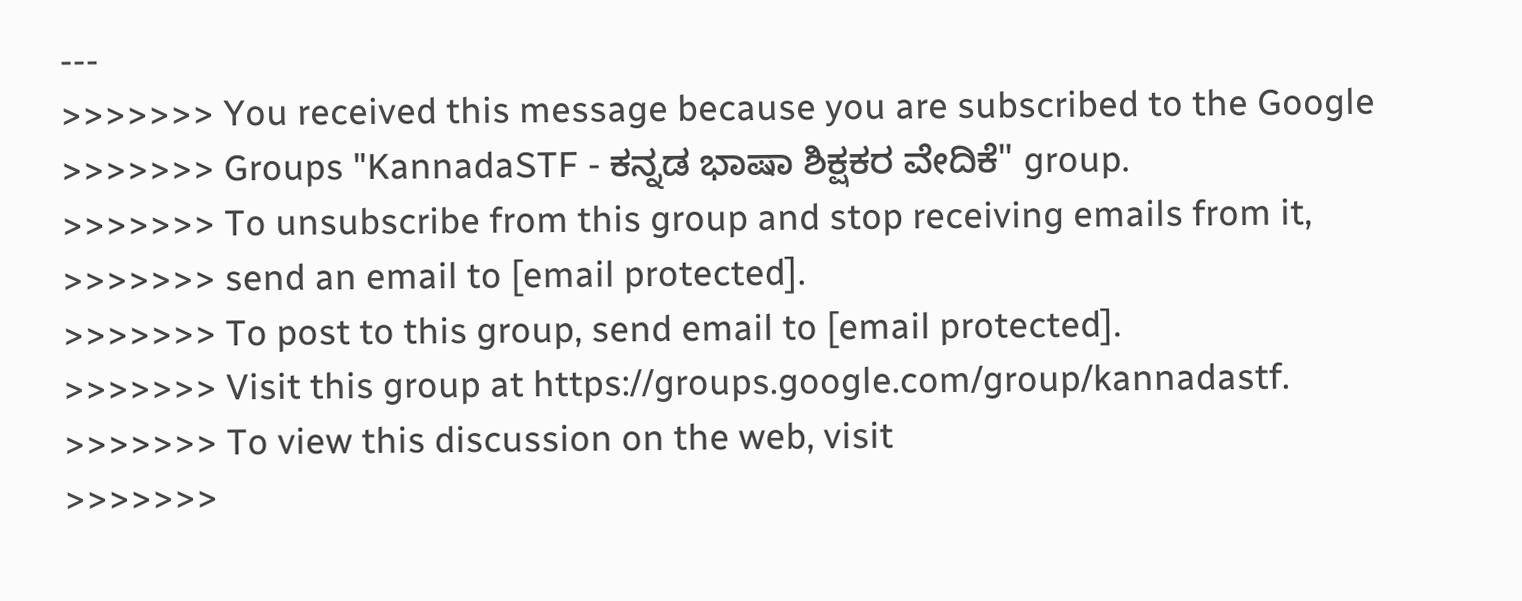---
>>>>>>> You received this message because you are subscribed to the Google
>>>>>>> Groups "KannadaSTF - ಕನ್ನಡ ಭಾಷಾ ಶಿಕ್ಷಕರ ವೇದಿಕೆ" group.
>>>>>>> To unsubscribe from this group and stop receiving emails from it,
>>>>>>> send an email to [email protected].
>>>>>>> To post to this group, send email to [email protected].
>>>>>>> Visit this group at https://groups.google.com/group/kannadastf.
>>>>>>> To view this discussion on the web, visit
>>>>>>>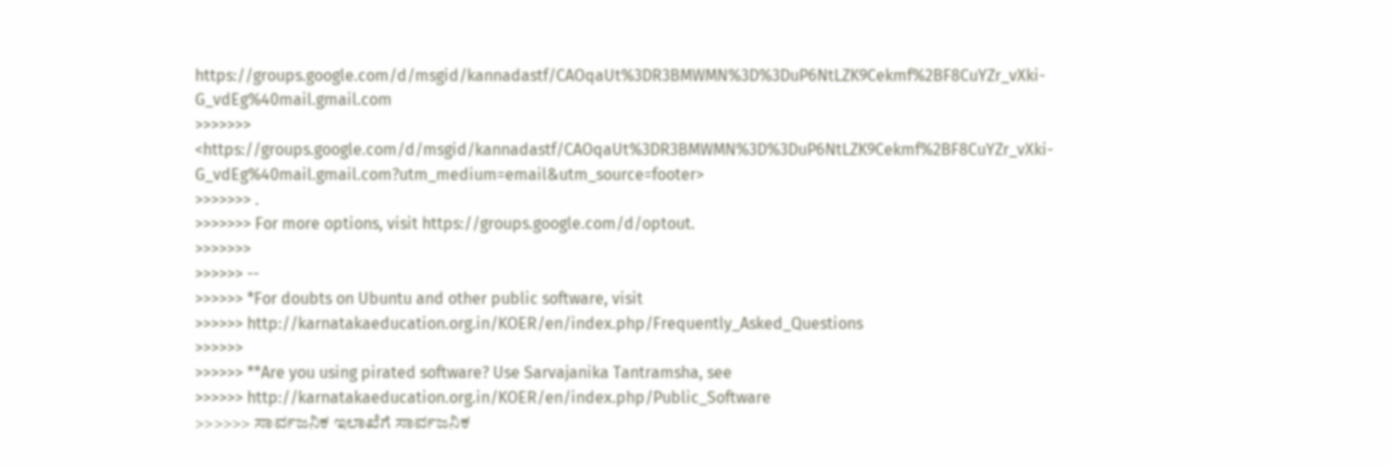https://groups.google.com/d/msgid/kannadastf/CAOqaUt%3DR3BMWMN%3D%3DuP6NtLZK9Cekmf%2BF8CuYZr_vXki-G_vdEg%40mail.gmail.com
>>>>>>> <https://groups.google.com/d/msgid/kannadastf/CAOqaUt%3DR3BMWMN%3D%3DuP6NtLZK9Cekmf%2BF8CuYZr_vXki-G_vdEg%40mail.gmail.com?utm_medium=email&utm_source=footer>
>>>>>>> .
>>>>>>> For more options, visit https://groups.google.com/d/optout.
>>>>>>>
>>>>>> --
>>>>>> *For doubts on Ubuntu and other public software, visit
>>>>>> http://karnatakaeducation.org.in/KOER/en/index.php/Frequently_Asked_Questions
>>>>>>
>>>>>> **Are you using pirated software? Use Sarvajanika Tantramsha, see
>>>>>> http://karnatakaeducation.org.in/KOER/en/index.php/Public_Software
>>>>>> ಸಾರ್ವಜನಿಕ ಇಲಾಖೆಗೆ ಸಾರ್ವಜನಿಕ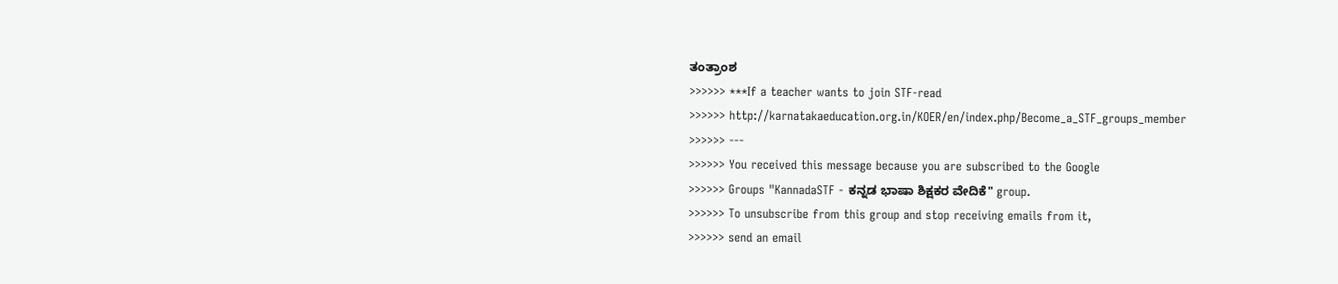ತಂತ್ರಾಂಶ
>>>>>> ***If a teacher wants to join STF-read
>>>>>> http://karnatakaeducation.org.in/KOER/en/index.php/Become_a_STF_groups_member
>>>>>> ---
>>>>>> You received this message because you are subscribed to the Google
>>>>>> Groups "KannadaSTF - ಕನ್ನಡ ಭಾಷಾ ಶಿಕ್ಷಕರ ವೇದಿಕೆ" group.
>>>>>> To unsubscribe from this group and stop receiving emails from it,
>>>>>> send an email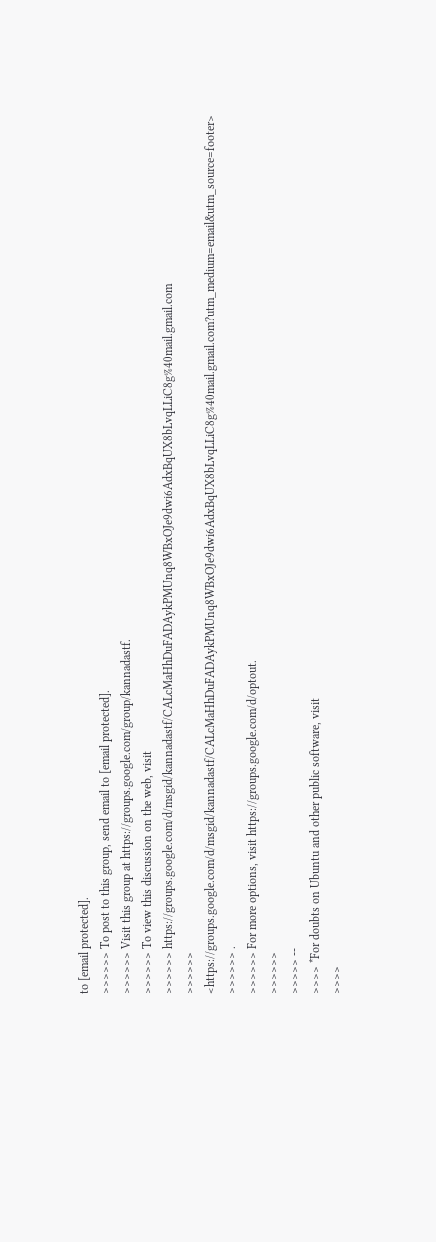to [email protected].
>>>>>> To post to this group, send email to [email protected].
>>>>>> Visit this group at https://groups.google.com/group/kannadastf.
>>>>>> To view this discussion on the web, visit
>>>>>> https://groups.google.com/d/msgid/kannadastf/CALcMaHhDuFADAykPMUnq8WBxOJe9dwi6AdxBqUX8bLvqLLiC8g%40mail.gmail.com
>>>>>> <https://groups.google.com/d/msgid/kannadastf/CALcMaHhDuFADAykPMUnq8WBxOJe9dwi6AdxBqUX8bLvqLLiC8g%40mail.gmail.com?utm_medium=email&utm_source=footer>
>>>>>> .
>>>>>> For more options, visit https://groups.google.com/d/optout.
>>>>>>
>>>>> --
>>>> *For doubts on Ubuntu and other public software, visit
>>>>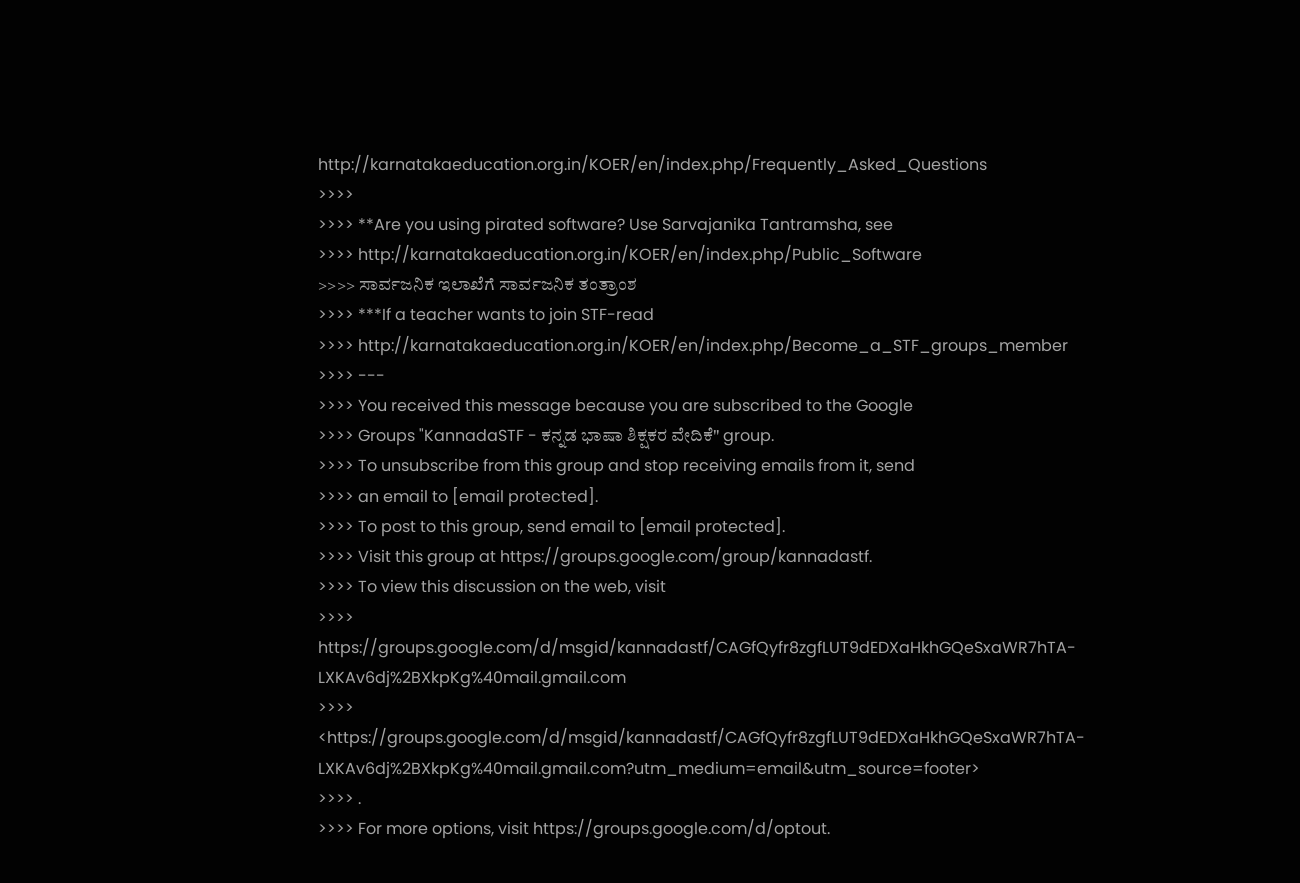http://karnatakaeducation.org.in/KOER/en/index.php/Frequently_Asked_Questions
>>>>
>>>> **Are you using pirated software? Use Sarvajanika Tantramsha, see
>>>> http://karnatakaeducation.org.in/KOER/en/index.php/Public_Software
>>>> ಸಾರ್ವಜನಿಕ ಇಲಾಖೆಗೆ ಸಾರ್ವಜನಿಕ ತಂತ್ರಾಂಶ
>>>> ***If a teacher wants to join STF-read
>>>> http://karnatakaeducation.org.in/KOER/en/index.php/Become_a_STF_groups_member
>>>> ---
>>>> You received this message because you are subscribed to the Google
>>>> Groups "KannadaSTF - ಕನ್ನಡ ಭಾಷಾ ಶಿಕ್ಷಕರ ವೇದಿಕೆ" group.
>>>> To unsubscribe from this group and stop receiving emails from it, send
>>>> an email to [email protected].
>>>> To post to this group, send email to [email protected].
>>>> Visit this group at https://groups.google.com/group/kannadastf.
>>>> To view this discussion on the web, visit
>>>> https://groups.google.com/d/msgid/kannadastf/CAGfQyfr8zgfLUT9dEDXaHkhGQeSxaWR7hTA-LXKAv6dj%2BXkpKg%40mail.gmail.com
>>>> <https://groups.google.com/d/msgid/kannadastf/CAGfQyfr8zgfLUT9dEDXaHkhGQeSxaWR7hTA-LXKAv6dj%2BXkpKg%40mail.gmail.com?utm_medium=email&utm_source=footer>
>>>> .
>>>> For more options, visit https://groups.google.com/d/optout.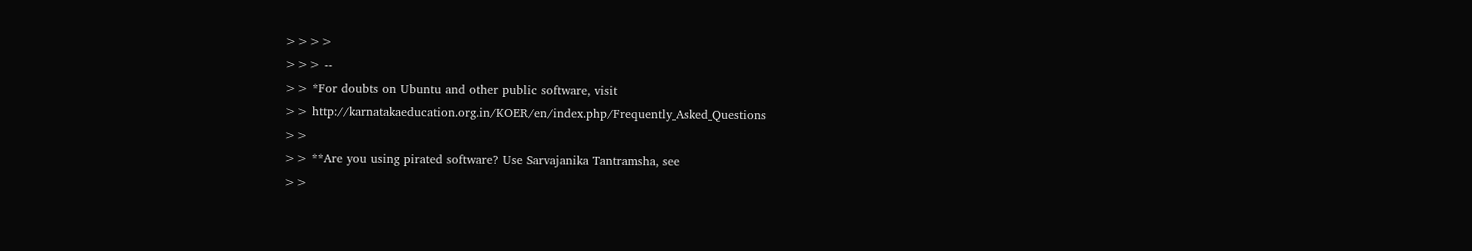>>>>
>>> --
>> *For doubts on Ubuntu and other public software, visit
>> http://karnatakaeducation.org.in/KOER/en/index.php/Frequently_Asked_Questions
>>
>> **Are you using pirated software? Use Sarvajanika Tantramsha, see
>>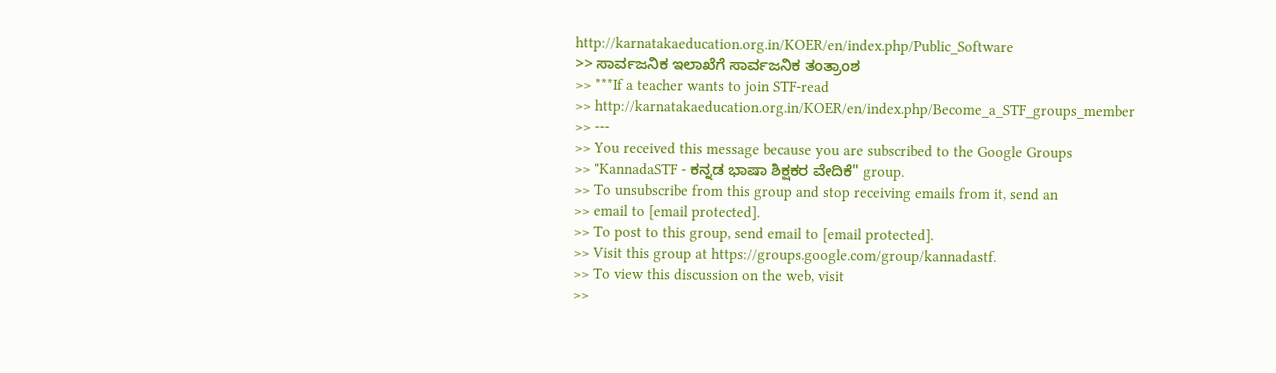http://karnatakaeducation.org.in/KOER/en/index.php/Public_Software
>> ಸಾರ್ವಜನಿಕ ಇಲಾಖೆಗೆ ಸಾರ್ವಜನಿಕ ತಂತ್ರಾಂಶ
>> ***If a teacher wants to join STF-read
>> http://karnatakaeducation.org.in/KOER/en/index.php/Become_a_STF_groups_member
>> ---
>> You received this message because you are subscribed to the Google Groups
>> "KannadaSTF - ಕನ್ನಡ ಭಾಷಾ ಶಿಕ್ಷಕರ ವೇದಿಕೆ" group.
>> To unsubscribe from this group and stop receiving emails from it, send an
>> email to [email protected].
>> To post to this group, send email to [email protected].
>> Visit this group at https://groups.google.com/group/kannadastf.
>> To view this discussion on the web, visit
>>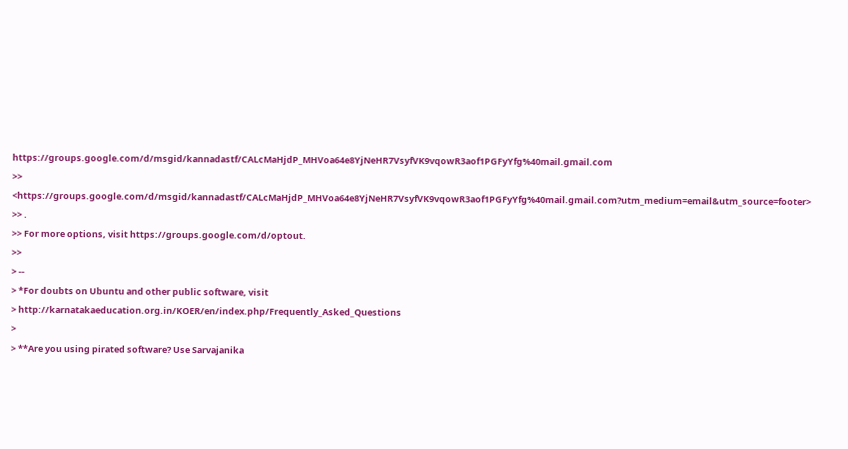https://groups.google.com/d/msgid/kannadastf/CALcMaHjdP_MHVoa64e8YjNeHR7VsyfVK9vqowR3aof1PGFyYfg%40mail.gmail.com
>> <https://groups.google.com/d/msgid/kannadastf/CALcMaHjdP_MHVoa64e8YjNeHR7VsyfVK9vqowR3aof1PGFyYfg%40mail.gmail.com?utm_medium=email&utm_source=footer>
>> .
>> For more options, visit https://groups.google.com/d/optout.
>>
> --
> *For doubts on Ubuntu and other public software, visit
> http://karnatakaeducation.org.in/KOER/en/index.php/Frequently_Asked_Questions
>
> **Are you using pirated software? Use Sarvajanika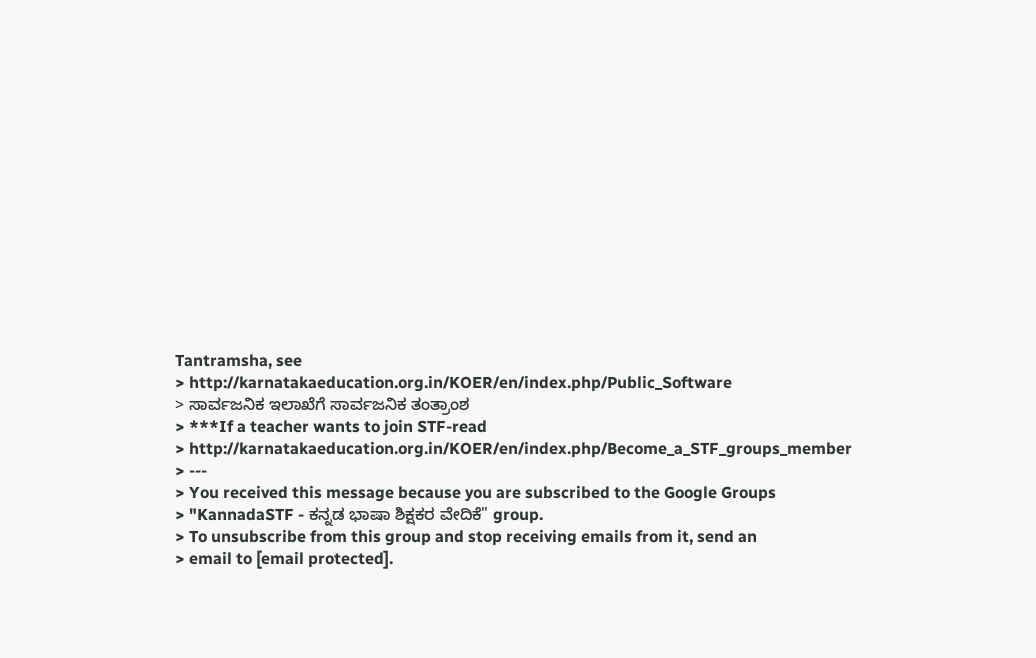Tantramsha, see
> http://karnatakaeducation.org.in/KOER/en/index.php/Public_Software
> ಸಾರ್ವಜನಿಕ ಇಲಾಖೆಗೆ ಸಾರ್ವಜನಿಕ ತಂತ್ರಾಂಶ
> ***If a teacher wants to join STF-read
> http://karnatakaeducation.org.in/KOER/en/index.php/Become_a_STF_groups_member
> ---
> You received this message because you are subscribed to the Google Groups
> "KannadaSTF - ಕನ್ನಡ ಭಾಷಾ ಶಿಕ್ಷಕರ ವೇದಿಕೆ" group.
> To unsubscribe from this group and stop receiving emails from it, send an
> email to [email protected].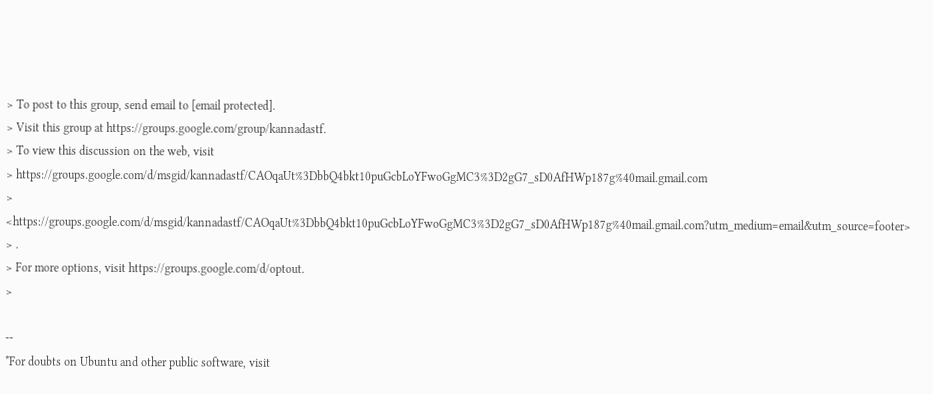> To post to this group, send email to [email protected].
> Visit this group at https://groups.google.com/group/kannadastf.
> To view this discussion on the web, visit
> https://groups.google.com/d/msgid/kannadastf/CAOqaUt%3DbbQ4bkt10puGcbLoYFwoGgMC3%3D2gG7_sD0AfHWp187g%40mail.gmail.com
> <https://groups.google.com/d/msgid/kannadastf/CAOqaUt%3DbbQ4bkt10puGcbLoYFwoGgMC3%3D2gG7_sD0AfHWp187g%40mail.gmail.com?utm_medium=email&utm_source=footer>
> .
> For more options, visit https://groups.google.com/d/optout.
>

--
*For doubts on Ubuntu and other public software, visit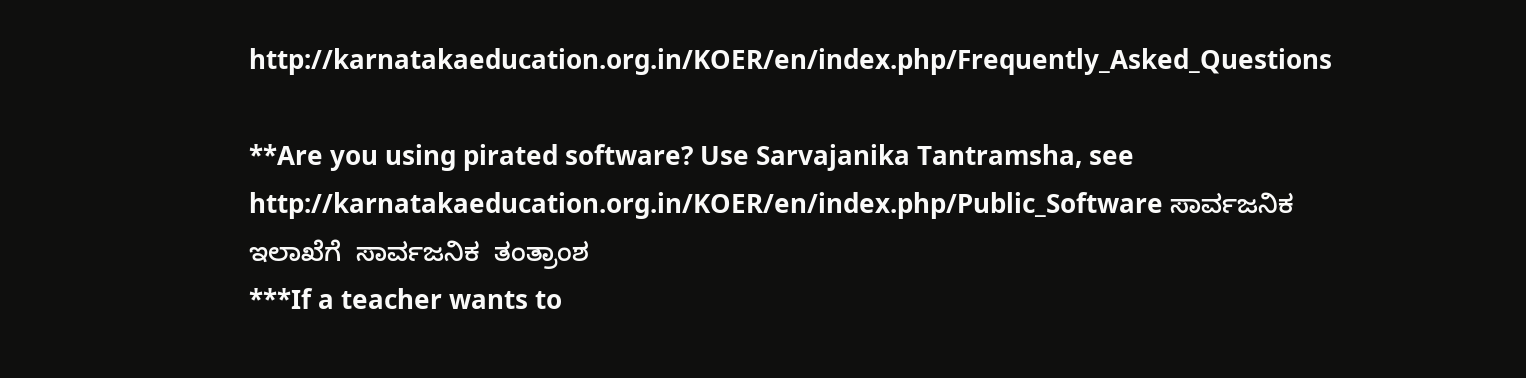http://karnatakaeducation.org.in/KOER/en/index.php/Frequently_Asked_Questions

**Are you using pirated software? Use Sarvajanika Tantramsha, see
http://karnatakaeducation.org.in/KOER/en/index.php/Public_Software ಸಾರ್ವಜನಿಕ
ಇಲಾಖೆಗೆ  ಸಾರ್ವಜನಿಕ  ತಂತ್ರಾಂಶ
***If a teacher wants to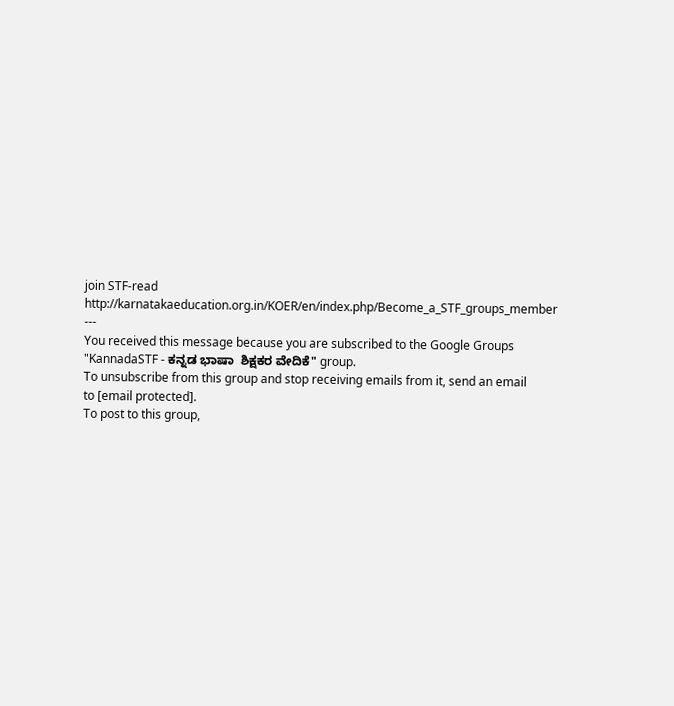join STF-read
http://karnatakaeducation.org.in/KOER/en/index.php/Become_a_STF_groups_member
---
You received this message because you are subscribed to the Google Groups
"KannadaSTF - ಕನ್ನಡ ಭಾಷಾ  ಶಿಕ್ಷಕರ ವೇದಿಕೆ" group.
To unsubscribe from this group and stop receiving emails from it, send an email
to [email protected].
To post to this group,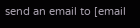send an email to [email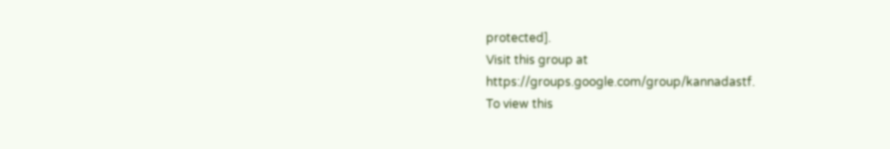protected].
Visit this group at https://groups.google.com/group/kannadastf.
To view this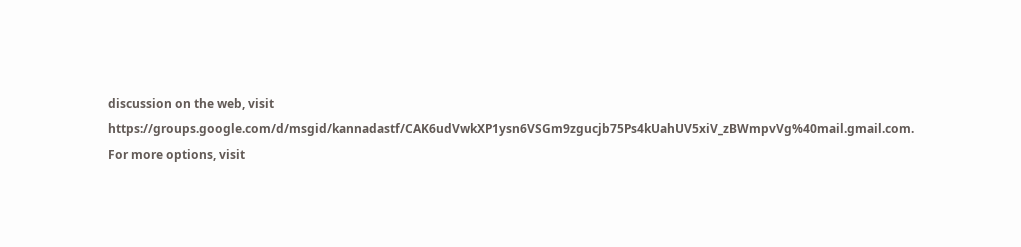discussion on the web, visit
https://groups.google.com/d/msgid/kannadastf/CAK6udVwkXP1ysn6VSGm9zgucjb75Ps4kUahUV5xiV_zBWmpvVg%40mail.gmail.com.
For more options, visit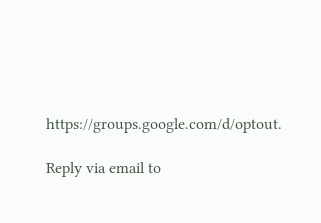https://groups.google.com/d/optout.

Reply via email to